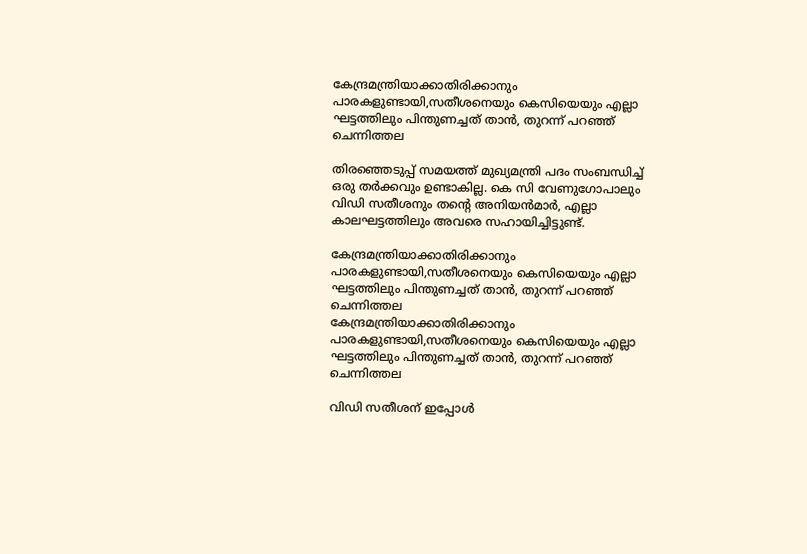കേന്ദ്രമന്ത്രിയാക്കാതിരിക്കാനും പാരകളുണ്ടായി,സതീശനെയും കെസിയെയും എല്ലാ ഘട്ടത്തിലും പിന്തുണച്ചത് താൻ, തുറന്ന് പറഞ്ഞ് ചെന്നിത്തല

തിരഞ്ഞെടുപ്പ് സമയത്ത് മുഖ്യമന്ത്രി പദം സംബന്ധിച്ച് ഒരു തർക്കവും ഉണ്ടാകില്ല. കെ സി വേണുഗോപാലും വിഡി സതീശനും തൻ്റെ അനിയൻമാർ, എല്ലാ കാലഘട്ടത്തിലും അവരെ സഹായിച്ചിട്ടുണ്ട്.

കേന്ദ്രമന്ത്രിയാക്കാതിരിക്കാനും പാരകളുണ്ടായി,സതീശനെയും കെസിയെയും എല്ലാ ഘട്ടത്തിലും പിന്തുണച്ചത് താൻ, തുറന്ന് പറഞ്ഞ് ചെന്നിത്തല
കേന്ദ്രമന്ത്രിയാക്കാതിരിക്കാനും പാരകളുണ്ടായി,സതീശനെയും കെസിയെയും എല്ലാ ഘട്ടത്തിലും പിന്തുണച്ചത് താൻ, തുറന്ന് പറഞ്ഞ് ചെന്നിത്തല

വിഡി സതീശന് ഇപ്പോൾ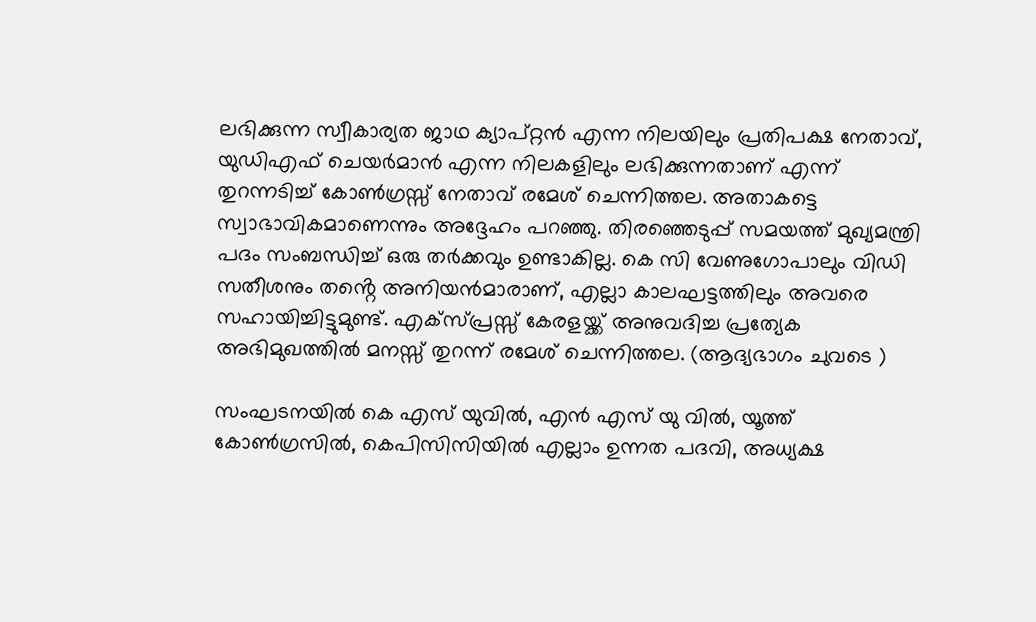ലഭിക്കുന്ന സ്വീകാര്യത ജാഥ ക്യാപ്റ്റൻ എന്ന നിലയിലും പ്രതിപക്ഷ നേതാവ്, യുഡിഎഫ് ചെയർമാൻ എന്ന നിലകളിലും ലഭിക്കുന്നതാണ് എന്ന് തുറന്നടിച്ച് കോൺഗ്രസ്സ് നേതാവ് രമേശ് ചെന്നിത്തല. അതാകട്ടെ സ്വാഭാവികമാണെന്നും അദ്ദേഹം പറഞ്ഞു. തിരഞ്ഞെടുപ്പ് സമയത്ത് മുഖ്യമന്ത്രി പദം സംബന്ധിച്ച് ഒരു തർക്കവും ഉണ്ടാകില്ല. കെ സി വേണുഗോപാലും വിഡി സതീശനും തൻ്റെ അനിയൻമാരാണ്, എല്ലാ കാലഘട്ടത്തിലും അവരെ സഹായിച്ചിട്ടുമുണ്ട്. എക്സ്പ്രസ്സ് കേരളയ്ക്ക് അനുവദിച്ച പ്രത്യേക അഭിമുഖത്തിൽ മനസ്സ് തുറന്ന് രമേശ് ചെന്നിത്തല. (ആദ്യഭാഗം ചുവടെ )

സംഘടനയിൽ കെ എസ് യുവിൽ, എൻ എസ് യു വിൽ, യൂത്ത് കോൺഗ്രസിൽ, കെപിസിസിയിൽ എല്ലാം ഉന്നത പദവി, അധ്യക്ഷ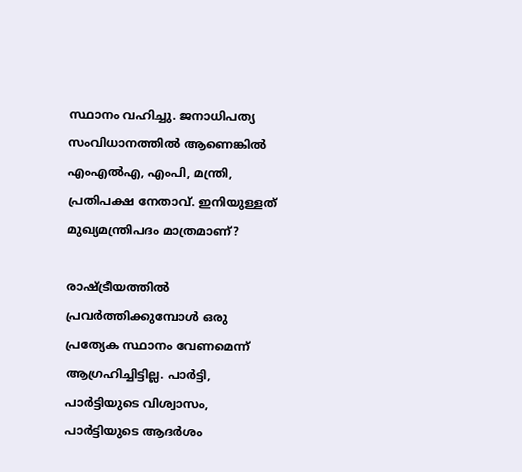സ്ഥാനം വഹിച്ചു. ജനാധിപത്യ സംവിധാനത്തിൽ ആണെങ്കിൽ എംഎൽഎ, എംപി, മന്ത്രി, പ്രതിപക്ഷ നേതാവ്. ഇനിയുള്ളത് മുഖ്യമന്ത്രിപദം മാത്രമാണ്?

രാഷ്ട്രീയത്തിൽ പ്രവർത്തിക്കുമ്പോൾ ഒരു പ്രത്യേക സ്ഥാനം വേണമെന്ന് ആഗ്രഹിച്ചിട്ടില്ല. പാർട്ടി, പാർട്ടിയുടെ വിശ്വാസം, പാർട്ടിയുടെ ആദർശം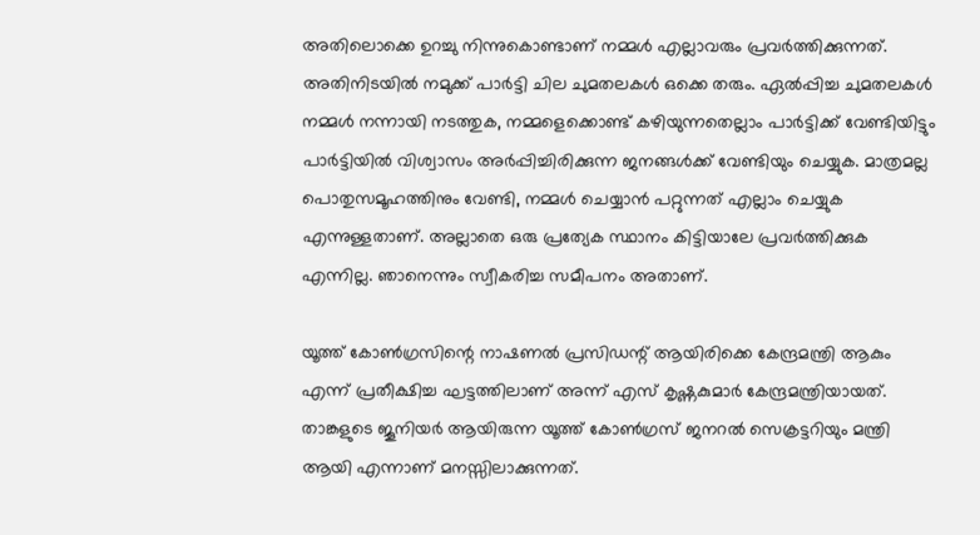അതിലൊക്കെ ഉറച്ചു നിന്നുകൊണ്ടാണ് നമ്മൾ എല്ലാവരും പ്രവർത്തിക്കുന്നത്. അതിനിടയിൽ നമുക്ക് പാർട്ടി ചില ചുമതലകൾ ഒക്കെ തരും. ഏൽപ്പിച്ച ചുമതലകൾ നമ്മൾ നന്നായി നടത്തുക, നമ്മളെക്കൊണ്ട് കഴിയുന്നതെല്ലാം പാർട്ടിക്ക് വേണ്ടിയിട്ടും പാർട്ടിയിൽ വിശ്വാസം അർപ്പിച്ചിരിക്കുന്ന ജനങ്ങൾക്ക് വേണ്ടിയും ചെയ്യുക. മാത്രമല്ല പൊതുസമൂഹത്തിനും വേണ്ടി, നമ്മൾ ചെയ്യാൻ പറ്റുന്നത് എല്ലാം ചെയ്യുക എന്നുള്ളതാണ്. അല്ലാതെ ഒരു പ്രത്യേക സ്ഥാനം കിട്ടിയാലേ പ്രവർത്തിക്കുക എന്നില്ല. ഞാനെന്നും സ്വീകരിച്ച സമീപനം അതാണ്.

യൂത്ത് കോൺഗ്രസിന്റെ നാഷണൽ പ്രസിഡന്റ് ആയിരിക്കെ കേന്ദ്രമന്ത്രി ആകും എന്ന് പ്രതീക്ഷിച്ച ഘട്ടത്തിലാണ് അന്ന് എസ് കൃഷ്ണകുമാർ കേന്ദ്രമന്ത്രിയായത്. താങ്കളുടെ ജൂനിയർ ആയിരുന്ന യൂത്ത് കോൺഗ്രസ്‌ ജനറൽ സെക്രട്ടറിയും മന്ത്രി ആയി എന്നാണ് മനസ്സിലാക്കുന്നത്.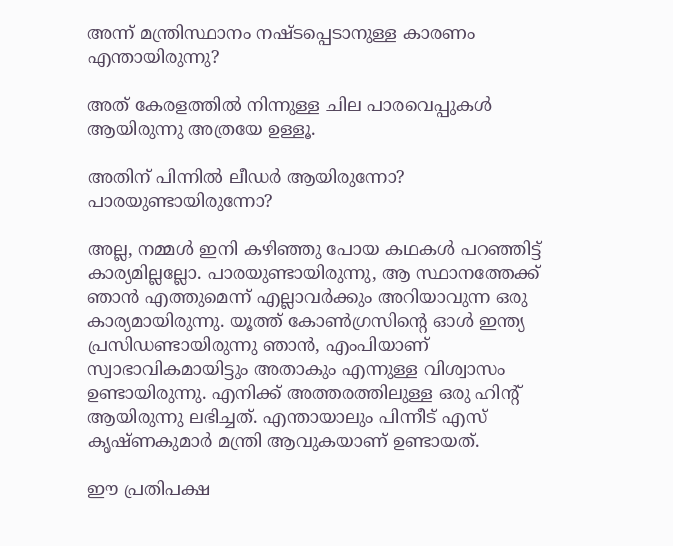അന്ന് മന്ത്രിസ്ഥാനം നഷ്ടപ്പെടാനുള്ള കാരണം എന്തായിരുന്നു?

അത് കേരളത്തിൽ നിന്നുള്ള ചില പാരവെപ്പുകൾ ആയിരുന്നു അത്രയേ ഉള്ളൂ.

അതിന് പിന്നിൽ ലീഡർ ആയിരുന്നോ? പാരയുണ്ടായിരുന്നോ?

അല്ല, നമ്മൾ ഇനി കഴിഞ്ഞു പോയ കഥകൾ പറഞ്ഞിട്ട് കാര്യമില്ലല്ലോ. പാരയുണ്ടായിരുന്നു, ആ സ്ഥാനത്തേക്ക് ഞാൻ എത്തുമെന്ന് എല്ലാവർക്കും അറിയാവുന്ന ഒരു കാര്യമായിരുന്നു. യൂത്ത് കോൺഗ്രസിന്റെ ഓൾ ഇന്ത്യ പ്രസിഡണ്ടായിരുന്നു ഞാൻ, എംപിയാണ് സ്വാഭാവികമായിട്ടും അതാകും എന്നുള്ള വിശ്വാസം ഉണ്ടായിരുന്നു. എനിക്ക് അത്തരത്തിലുള്ള ഒരു ഹിന്റ് ആയിരുന്നു ലഭിച്ചത്. എന്തായാലും പിന്നീട് എസ് കൃഷ്ണകുമാർ മന്ത്രി ആവുകയാണ് ഉണ്ടായത്.

ഈ പ്രതിപക്ഷ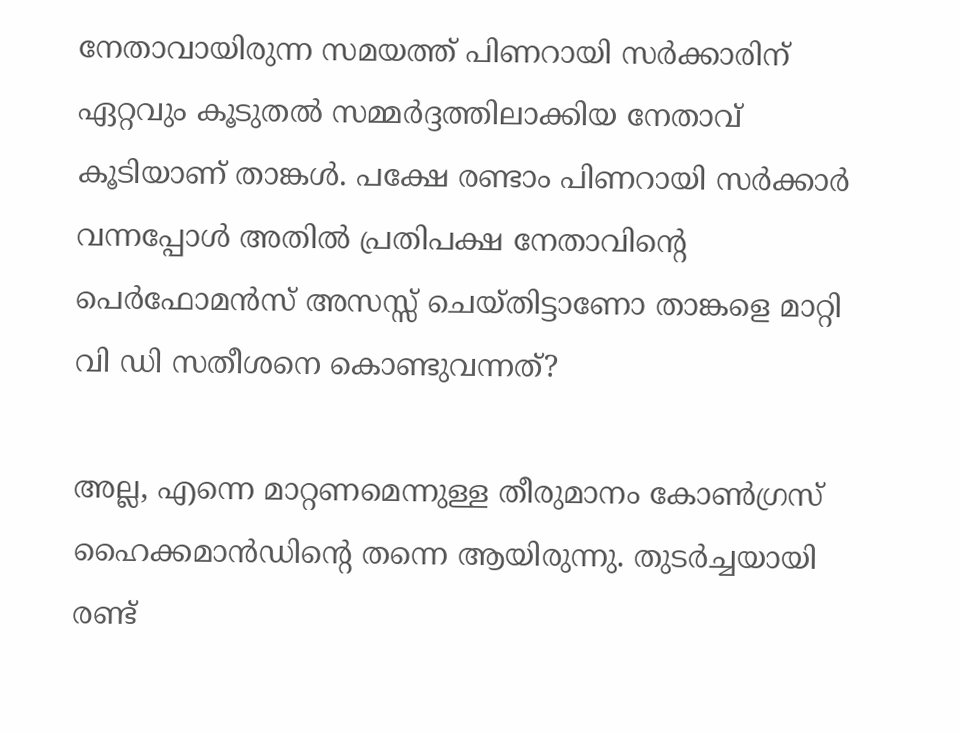നേതാവായിരുന്ന സമയത്ത് പിണറായി സർക്കാരിന് ഏറ്റവും കൂടുതൽ സമ്മർദ്ദത്തിലാക്കിയ നേതാവ് കൂടിയാണ് താങ്കൾ. പക്ഷേ രണ്ടാം പിണറായി സർക്കാർ വന്നപ്പോൾ അതിൽ പ്രതിപക്ഷ നേതാവിന്റെ പെർഫോമൻസ് അസസ്സ് ചെയ്തിട്ടാണോ താങ്കളെ മാറ്റി വി ഡി സതീശനെ കൊണ്ടുവന്നത്?

അല്ല, എന്നെ മാറ്റണമെന്നുള്ള തീരുമാനം കോൺഗ്രസ് ഹൈക്കമാൻഡിന്റെ തന്നെ ആയിരുന്നു. തുടർച്ചയായി രണ്ട്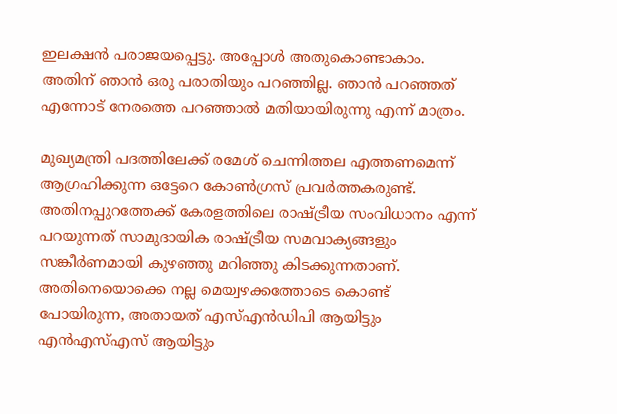ഇലക്ഷൻ പരാജയപ്പെട്ടു. അപ്പോൾ അതുകൊണ്ടാകാം. അതിന് ഞാൻ ഒരു പരാതിയും പറഞ്ഞില്ല. ഞാൻ പറഞ്ഞത് എന്നോട് നേരത്തെ പറഞ്ഞാൽ മതിയായിരുന്നു എന്ന് മാത്രം.

മുഖ്യമന്ത്രി പദത്തിലേക്ക് രമേശ് ചെന്നിത്തല എത്തണമെന്ന് ആഗ്രഹിക്കുന്ന ഒട്ടേറെ കോൺഗ്രസ് പ്രവർത്തകരുണ്ട്. അതിനപ്പുറത്തേക്ക് കേരളത്തിലെ രാഷ്ട്രീയ സംവിധാനം എന്ന് പറയുന്നത് സാമുദായിക രാഷ്ട്രീയ സമവാക്യങ്ങളും സങ്കീർണമായി കുഴഞ്ഞു മറിഞ്ഞു കിടക്കുന്നതാണ്. അതിനെയൊക്കെ നല്ല മെയ്വഴക്കത്തോടെ കൊണ്ട് പോയിരുന്ന, അതായത് എസ്എൻഡിപി ആയിട്ടും എൻഎസ്എസ് ആയിട്ടും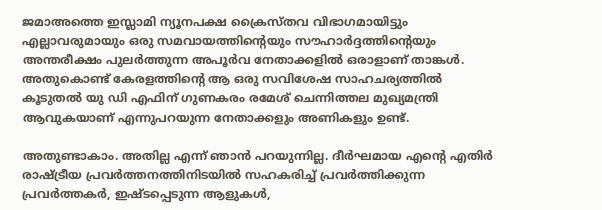ജമാഅത്തെ ഇസ്ലാമി ന്യൂനപക്ഷ ക്രൈസ്തവ വിഭാഗമായിട്ടും എല്ലാവരുമായും ഒരു സമവായത്തിന്റെയും സൗഹാർദ്ദത്തിന്റെയും അന്തരീക്ഷം പുലർത്തുന്ന അപൂർവ നേതാക്കളിൽ ഒരാളാണ് താങ്കൾ. അതുകൊണ്ട് കേരളത്തിന്റെ ആ ഒരു സവിശേഷ സാഹചര്യത്തിൽ കൂടുതൽ യു ഡി എഫിന് ഗുണകരം രമേശ് ചെന്നിത്തല മുഖ്യമന്ത്രി ആവുകയാണ് എന്നുപറയുന്ന നേതാക്കളും അണികളും ഉണ്ട്.

അതുണ്ടാകാം. അതില്ല എന്ന് ഞാൻ പറയുന്നില്ല. ദീർഘമായ എന്റെ എതിർ രാഷ്ട്രീയ പ്രവർത്തനത്തിനിടയിൽ സഹകരിച്ച് പ്രവർത്തിക്കുന്ന പ്രവർത്തകർ, ഇഷ്ടപ്പെടുന്ന ആളുകൾ,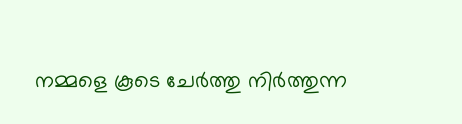നമ്മളെ കൂടെ ചേർത്തു നിർത്തുന്ന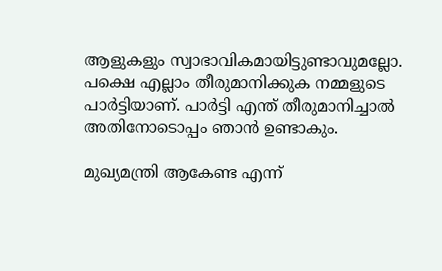ആളുകളും സ്വാഭാവികമായിട്ടുണ്ടാവുമല്ലോ. പക്ഷെ എല്ലാം തീരുമാനിക്കുക നമ്മളുടെ പാർട്ടിയാണ്. പാർട്ടി എന്ത് തീരുമാനിച്ചാൽ അതിനോടൊപ്പം ഞാൻ ഉണ്ടാകും.

മുഖ്യമന്ത്രി ആകേണ്ട എന്ന്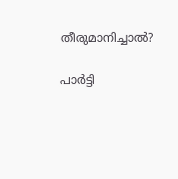തീരുമാനിച്ചാൽ?

പാർട്ടി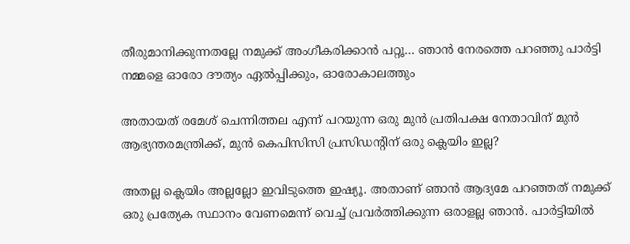തീരുമാനിക്കുന്നതല്ലേ നമുക്ക് അംഗീകരിക്കാൻ പറ്റൂ… ഞാൻ നേരത്തെ പറഞ്ഞു പാർട്ടി നമ്മളെ ഓരോ ദൗത്യം ഏൽപ്പിക്കും, ഓരോകാലത്തും

അതായത് രമേശ് ചെന്നിത്തല എന്ന് പറയുന്ന ഒരു മുൻ പ്രതിപക്ഷ നേതാവിന് മുൻ ആഭ്യന്തരമന്ത്രിക്ക്, മുൻ കെപിസിസി പ്രസി‍‍‍ഡൻ്റിന് ഒരു ക്ലെയിം ഇല്ല?

അതല്ല ക്ലെയിം അല്ലല്ലോ ഇവിടുത്തെ ഇഷ്യൂ. അതാണ് ഞാൻ ആദ്യമേ പറഞ്ഞത് നമുക്ക് ഒരു പ്രത്യേക സ്ഥാനം വേണമെന്ന് വെച്ച് പ്രവർത്തിക്കുന്ന ഒരാളല്ല ഞാൻ. പാർട്ടിയിൽ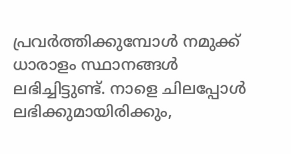പ്രവർത്തിക്കുമ്പോൾ നമുക്ക് ധാരാളം സ്ഥാനങ്ങൾ ലഭിച്ചിട്ടുണ്ട്. നാളെ ചിലപ്പോൾ ലഭിക്കുമായിരിക്കും,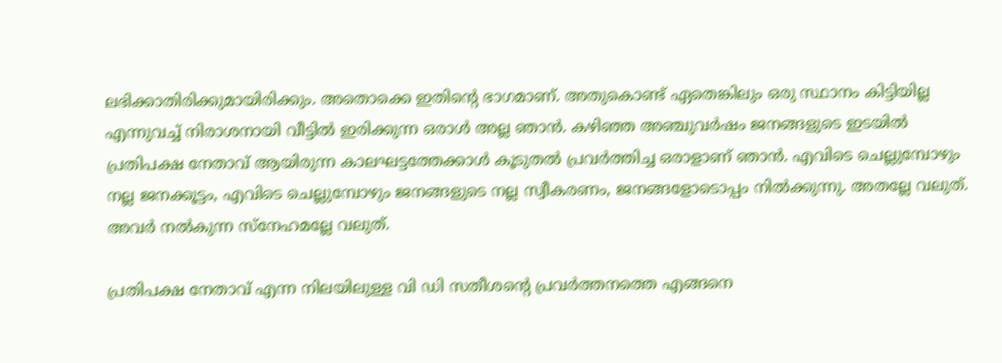ലഭിക്കാതിരിക്കുമായിരിക്കും. അതൊക്കെ ഇതിന്റെ ഭാഗമാണ്. അതുകൊണ്ട് ഏതെങ്കിലും ഒരു സ്ഥാനം കിട്ടിയില്ല എന്നുവച്ച് നിരാശനായി വീട്ടിൽ ഇരിക്കുന്ന ഒരാൾ അല്ല ഞാൻ. കഴിഞ്ഞ അഞ്ചുവർഷം ജനങ്ങളുടെ ഇടയിൽ പ്രതിപക്ഷ നേതാവ് ആയിരുന്ന കാലഘട്ടത്തേക്കാൾ കൂടുതൽ പ്രവർത്തിച്ച ഒരാളാണ് ഞാൻ. എവിടെ ചെല്ലുമ്പോഴും നല്ല ജനക്കൂട്ടം, എവിടെ ചെല്ലുമ്പോഴും ജനങ്ങളുടെ നല്ല സ്വീകരണം, ജനങ്ങളോടൊപ്പം നിൽക്കുന്നു. അതല്ലേ വലുത്. അവർ നൽകുന്ന സ്നേഹമല്ലേ വലുത്.

പ്രതിപക്ഷ നേതാവ് എന്ന നിലയിലുള്ള വി ഡി സതീശന്റെ പ്രവർത്തനത്തെ എങ്ങനെ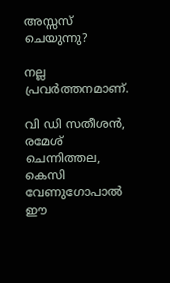അസ്സസ് ചെയുന്നു?

നല്ല പ്രവർത്തനമാണ്.

വി ഡി സതീശൻ, രമേശ് ചെന്നിത്തല, കെസി വേണുഗോപാൽ ഈ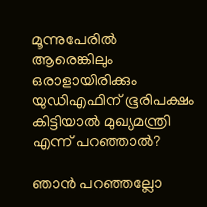മൂന്നുപേരിൽ ആരെങ്കിലും ഒരാളായിരിക്കും യുഡിഎഫിന് ഭൂരിപക്ഷം കിട്ടിയാൽ മുഖ്യമന്ത്രി എന്ന് പറഞ്ഞാൽ?

ഞാൻ പറഞ്ഞല്ലോ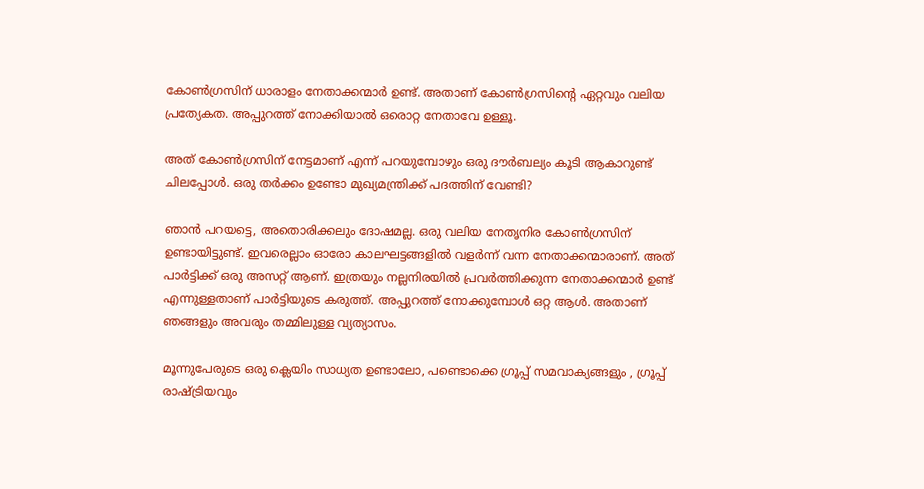കോൺഗ്രസിന് ധാരാളം നേതാക്കന്മാർ ഉണ്ട്. അതാണ് കോൺഗ്രസിന്റെ ഏറ്റവും വലിയ പ്രത്യേകത. അപ്പുറത്ത് നോക്കിയാൽ ഒരൊറ്റ നേതാവേ ഉള്ളൂ.

അത് കോൺഗ്രസിന് നേട്ടമാണ് എന്ന് പറയുമ്പോഴും ഒരു ദൗർബല്യം കൂടി ആകാറുണ്ട് ചിലപ്പോൾ. ഒരു തർക്കം ഉണ്ടോ മുഖ്യമന്ത്രിക്ക് പദത്തിന് വേണ്ടി?

ഞാൻ പറയട്ടെ, അതൊരിക്കലും ദോഷമല്ല. ഒരു വലിയ നേതൃനിര കോൺഗ്രസിന് ഉണ്ടായിട്ടുണ്ട്. ഇവരെല്ലാം ഓരോ കാലഘട്ടങ്ങളിൽ വളർന്ന് വന്ന നേതാക്കന്മാരാണ്. അത് പാർട്ടിക്ക് ഒരു അസറ്റ് ആണ്. ഇത്രയും നല്ലനിരയിൽ പ്രവർത്തിക്കുന്ന നേതാക്കന്മാർ ഉണ്ട് എന്നുള്ളതാണ് പാർട്ടിയുടെ കരുത്ത്. അപ്പുറത്ത് നോക്കുമ്പോൾ ഒറ്റ ആൾ. അതാണ് ഞങ്ങളും അവരും തമ്മിലുള്ള വ്യത്യാസം.

മൂന്നുപേരുടെ ഒരു ക്ലെയിം സാധ്യത ഉണ്ടാലോ, പണ്ടൊക്കെ ഗ്രൂപ്പ് സമവാക്യങ്ങളും , ഗ്രൂപ്പ് രാഷ്ട്രിയവും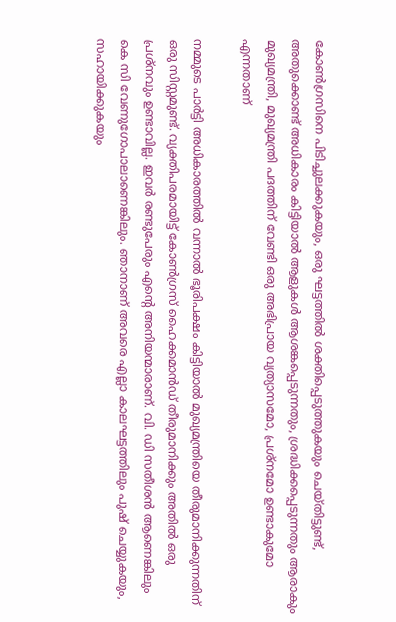കോൺഗ്രസിനെ പിടിച്ചുലക്കുകയും, ഒരു ഘട്ടത്തിൽ ശക്തിപ്പെടുത്തുകയും ചെയ്തിട്ടുണ്ട്, അതുക്കൊണ്ട് അധികാരം കിട്ടിയാൽ ആളുകൾ ആശങ്കപ്പെടുന്നതും, ശ്രദ്ധിക്കപ്പെടുന്നതും ആരാകും മുഖ്യമന്ത്രി, മുഖ്യമന്ത്രി പദത്തിന് വേണ്ടി ഒരു അഭിപ്രായ വ്യത്യാസമോ, പ്രശ്നമോ ഉണ്ടാകുമോ എന്നതാണ്

നമ്മുടെ പാർട്ടി അധികാരത്തിൽ വന്നാൽ ഭൂരിപക്ഷം കിട്ടിയാൽ മുഖ്യമന്ത്രിയെ തീരുമാനിക്കുന്നതിന് ഒരു സിസ്റ്റമുണ്ട്. വ്യക്തിപരമായിട്ട് കോൺഗ്രസ് ഹൈക്കമാൻഡ് തീരുമാനിക്കും അതിൽ ഒരു പ്രശ്നവും ഉണ്ടാവില്ല. ഇവർ രണ്ടുപേരും എന്റെ അനിയന്മാരാണ്. വി. ഡി സതീശൻ ആണെങ്കിലും കെ സി വേണുഗോപാലാണെങ്കിലും. ഞാനാണ് അവരെ എല്ലാ കാലഘട്ടത്തിലും പുഷ് ചെയ്യുകയും, സഹായിക്കുകയും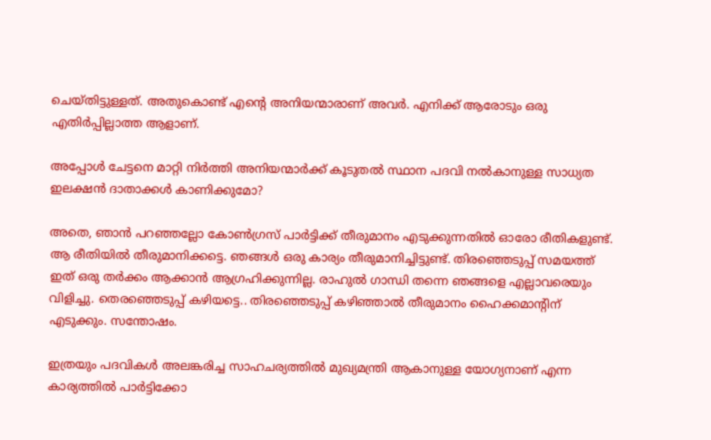ചെയ്തിട്ടുള്ളത്. അതുകൊണ്ട് എന്റെ അനിയന്മാരാണ് അവർ. എനിക്ക് ആരോടും ഒരു എതിർപ്പില്ലാത്ത ആളാണ്.

അപ്പോൾ ചേട്ടനെ മാറ്റി നിർത്തി അനിയന്മാർക്ക് കൂടുതൽ സ്ഥാന പദവി നൽകാനുള്ള സാധ്യത ഇലക്ഷൻ ദാതാക്കൾ കാണിക്കുമോ?

അതെ, ഞാൻ പറഞ്ഞല്ലോ കോൺഗ്രസ് പാർട്ടിക്ക് തീരുമാനം എടുക്കുന്നതിൽ ഓരോ രീതികളുണ്ട്. ആ രീതിയിൽ തീരുമാനിക്കട്ടെ. ഞങ്ങൾ ഒരു കാര്യം തീരുമാനിച്ചിട്ടുണ്ട്. തിരഞ്ഞെടുപ്പ് സമയത്ത് ഇത് ഒരു തർക്കം ആക്കാൻ ആഗ്രഹിക്കുന്നില്ല. രാഹുൽ ഗാന്ധി തന്നെ ഞങ്ങളെ എല്ലാവരെയും വിളിച്ചു. തെരഞ്ഞെടുപ്പ് കഴിയട്ടെ.. തിരഞ്ഞെടുപ്പ് കഴിഞ്ഞാൽ തീരുമാനം ഹൈക്കമാന്റിന് എടുക്കും. സന്തോഷം.

ഇത്രയും പദവികൾ അലങ്കരിച്ച സാഹചര്യത്തിൽ മുഖ്യമന്ത്രി ആകാനുള്ള യോഗ്യനാണ് എന്ന കാര്യത്തിൽ പാർട്ടിക്കോ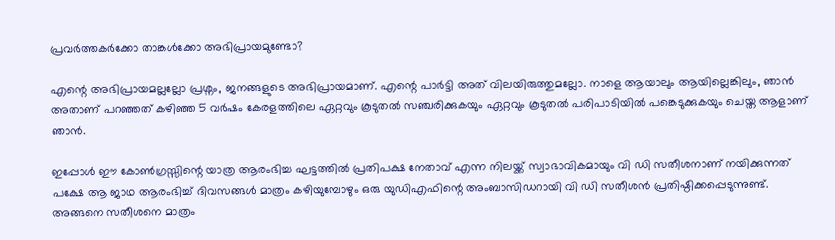പ്രവർത്തകർക്കോ താങ്കൾക്കോ അഭിപ്രായമുണ്ടോ?

എന്റെ അഭിപ്രായമല്ലല്ലോ പ്രശ്നം, ജനങ്ങളുടെ അഭിപ്രായമാണ്. എന്റെ പാർട്ടി അത് വിലയിരുത്തുമല്ലോ. നാളെ ആയാലും ആയില്ലെങ്കിലും, ഞാൻ അതാണ് പറഞ്ഞത് കഴിഞ്ഞ 5 വർഷം കേരളത്തിലെ ഏറ്റവും കൂടുതൽ സഞ്ചരിക്കുകയും ഏറ്റവും കൂടുതൽ പരിപാടിയിൽ പങ്കെടുക്കുകയും ചെയ്ത ആളാണ് ഞാൻ.

ഇപ്പോൾ ഈ കോൺഗ്രസ്സിന്റെ യാത്ര ആരംഭിച്ച ഘട്ടത്തിൽ പ്രതിപക്ഷ നേതാവ് എന്ന നിലയ്ക്ക് സ്വാഭാവികമായും വി ഡി സതീശനാണ് നയിക്കുന്നത് പക്ഷേ ആ ജാഥ ആരംഭിച്ച് ദിവസങ്ങൾ മാത്രം കഴിയുമ്പോഴും ഒരു യുഡിഎഫിന്റെ അംബാസിഡറായി വി ഡി സതീശൻ പ്രതിഷ്ഠിക്കപ്പെടുന്നുണ്ട്. അങ്ങനെ സതീശനെ മാത്രം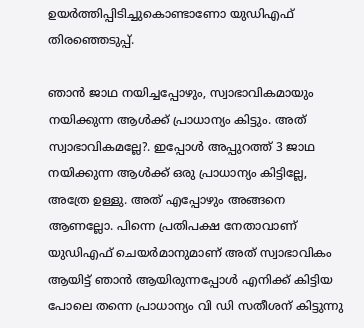ഉയർത്തിപ്പിടിച്ചുകൊണ്ടാണോ യുഡിഎഫ് തിരഞ്ഞെടുപ്പ്.

ഞാൻ ജാഥ നയിച്ചപ്പോഴും, സ്വാഭാവികമായും നയിക്കുന്ന ആൾക്ക് പ്രാധാന്യം കിട്ടും. അത് സ്വാഭാവികമല്ലേ?. ഇപ്പോൾ അപ്പുറത്ത് 3 ജാഥ നയിക്കുന്ന ആൾക്ക് ഒരു പ്രാധാന്യം കിട്ടില്ലേ, അത്രേ ഉള്ളു. അത് എപ്പോഴും അങ്ങനെ ആണല്ലോ. പിന്നെ പ്രതിപക്ഷ നേതാവാണ് യുഡിഎഫ് ചെയർമാനുമാണ് അത് സ്വാഭാവികം ആയിട്ട് ഞാൻ ആയിരുന്നപ്പോൾ എനിക്ക് കിട്ടിയ പോലെ തന്നെ പ്രാധാന്യം വി ഡി സതീശന് കിട്ടുന്നു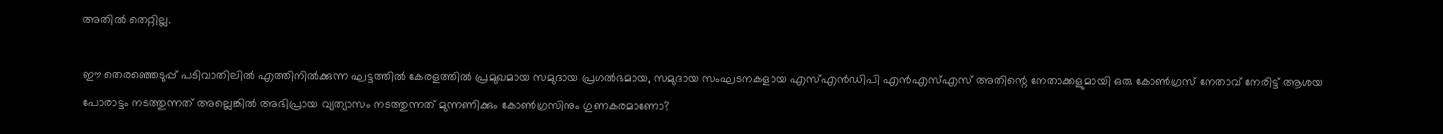അതിൽ തെറ്റില്ല.

ഈ തെരഞ്ഞെടുപ്പ് പടിവാതിലിൽ എത്തിനിൽക്കുന്ന ഘട്ടത്തിൽ കേരളത്തിൽ പ്രമുഖമായ സമുദായ പ്രഗൽഭമായ, സമുദായ സംഘടനകളായ എസ്എൻഡിപി എൻഎസ്എസ് അതിന്റെ നേതാക്കളുമായി ഒരു കോൺഗ്രസ് നേതാവ് നേരിട്ട് ആശയ പോരാട്ടം നടത്തുന്നത് അല്ലെങ്കിൽ അഭിപ്രായ വ്യത്യാസം നടത്തുന്നത് മുന്നണിക്കും കോൺഗ്രസിനും ഗുണകരമാണോ?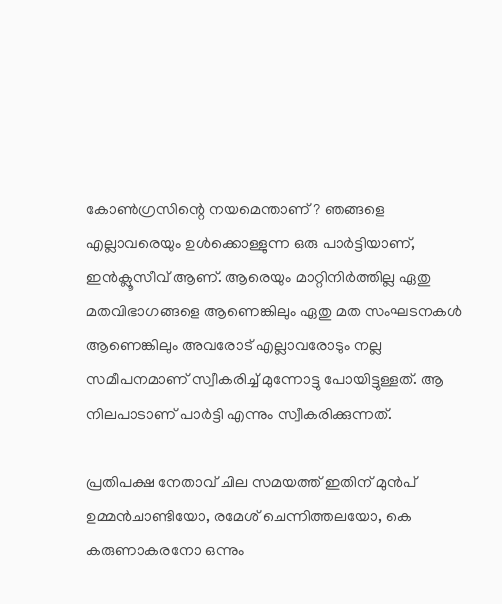കോൺഗ്രസിന്റെ നയമെന്താണ് ? ഞങ്ങളെ എല്ലാവരെയും ഉൾക്കൊള്ളുന്ന ഒരു പാർട്ടിയാണ്, ഇൻക്ലൂസീവ് ആണ്. ആരെയും മാറ്റിനിർത്തില്ല ഏതു മതവിഭാഗങ്ങളെ ആണെങ്കിലും ഏതു മത സംഘടനകൾ ആണെങ്കിലും അവരോട് എല്ലാവരോടും നല്ല സമീപനമാണ് സ്വീകരിച്ച് മുന്നോട്ടു പോയിട്ടുള്ളത്. ആ നിലപാടാണ് പാർട്ടി എന്നും സ്വീകരിക്കുന്നത്.

പ്രതിപക്ഷ നേതാവ് ചില സമയത്ത് ഇതിന് മുൻപ് ഉമ്മൻചാണ്ടിയോ, രമേശ് ചെന്നിത്തലയോ, കെ കരുണാകരനോ ഒന്നും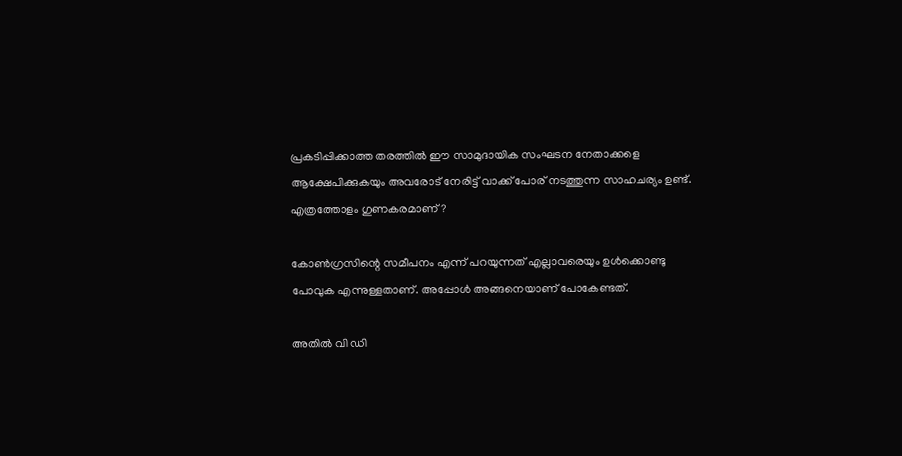പ്രകടിപ്പിക്കാത്ത തരത്തിൽ ഈ സാമുദായിക സംഘടന നേതാക്കളെ ആക്ഷേപിക്കുകയും അവരോട് നേരിട്ട് വാക്ക് പോര് നടത്തുന്ന സാഹചര്യം ഉണ്ട്. എത്രത്തോളം ഗുണകരമാണ്?

കോൺഗ്രസിന്റെ സമീപനം എന്ന് പറയുന്നത് എല്ലാവരെയും ഉൾക്കൊണ്ടു പോവുക എന്നുള്ളതാണ്. അപ്പോൾ അങ്ങനെയാണ് പോകേണ്ടത്.

അതിൽ വി ഡി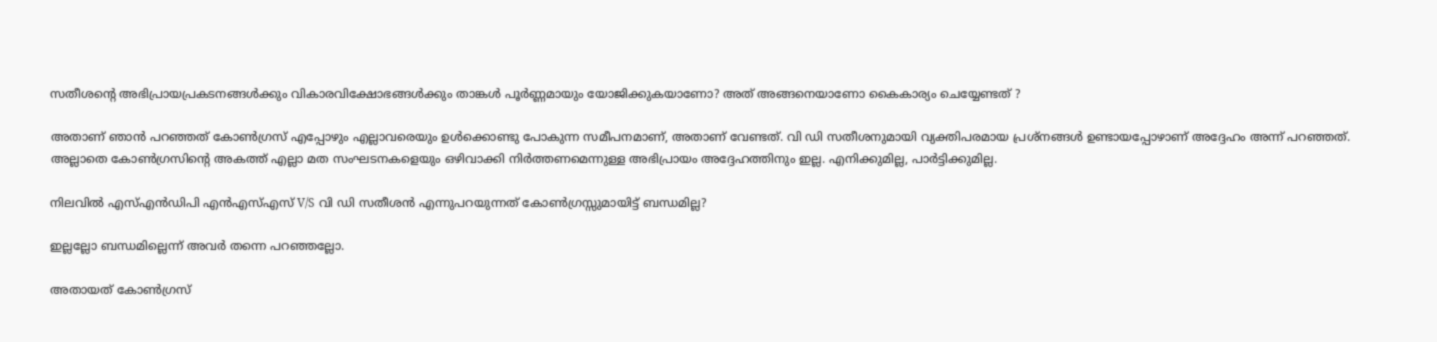സതീശന്റെ അഭിപ്രായപ്രകടനങ്ങൾക്കും വികാരവിക്ഷോഭങ്ങൾക്കും താങ്കൾ പൂർണ്ണമായും യോജിക്കുകയാണോ? അത് അങ്ങനെയാണോ കൈകാര്യം ചെയ്യേണ്ടത് ?

അതാണ് ഞാൻ പറഞ്ഞത് കോൺഗ്രസ് എപ്പോഴും എല്ലാവരെയും ഉൾക്കൊണ്ടു പോകുന്ന സമീപനമാണ്, അതാണ് വേണ്ടത്. വി ഡി സതീശനുമായി വ്യക്തിപരമായ പ്രശ്നങ്ങൾ ഉണ്ടായപ്പോഴാണ് അദ്ദേഹം അന്ന് പറഞ്ഞത്. അല്ലാതെ കോൺഗ്രസിന്റെ അകത്ത് എല്ലാ മത സംഘടനകളെയും ഒഴിവാക്കി നിർത്തണമെന്നുള്ള അഭിപ്രായം അദ്ദേഹത്തിനും ഇല്ല. എനിക്കുമില്ല, പാർട്ടിക്കുമില്ല.

നിലവിൽ എസ്എൻഡിപി എൻഎസ്എസ് V/S വി ഡി സതീശൻ എന്നുപറയുന്നത് കോൺഗ്രസ്സുമായിട്ട് ബന്ധമില്ല?

ഇല്ലല്ലോ ബന്ധമില്ലെന്ന് അവർ തന്നെ പറഞ്ഞല്ലോ.

അതായത് കോൺഗ്രസ്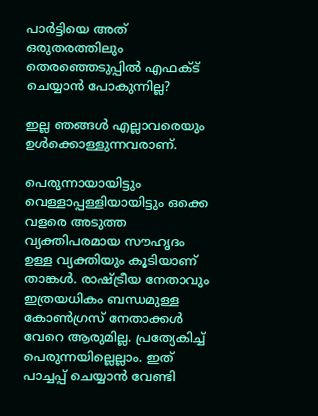പാർട്ടിയെ അത് ഒരുതരത്തിലും തെരഞ്ഞെടുപ്പിൽ എഫക്ട് ചെയ്യാൻ പോകുന്നില്ല?

ഇല്ല ഞങ്ങൾ എല്ലാവരെയും ഉൾക്കൊള്ളുന്നവരാണ്.

പെരുന്നായായിട്ടും വെള്ളാപ്പള്ളിയായിട്ടും ഒക്കെ വളരെ അടുത്ത വ്യക്തിപരമായ സൗഹൃദം ഉള്ള വ്യക്തിയും കൂടിയാണ് താങ്കൾ. രാഷ്ട്രീയ നേതാവും ഇത്രയധികം ബന്ധമുള്ള കോൺഗ്രസ് നേതാക്കൾ വേറെ ആരുമില്ല. പ്രത്യേകിച്ച് പെരുന്നയില്ലെല്ലാം. ഇത് പാച്ചപ്പ് ചെയ്യാൻ വേണ്ടി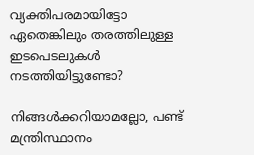വ്യക്തിപരമായിട്ടോ ഏതെങ്കിലും തരത്തിലുള്ള ഇടപെടലുകൾ നടത്തിയിട്ടുണ്ടോ?

നിങ്ങൾക്കറിയാമല്ലോ, പണ്ട് മന്ത്രിസ്ഥാനം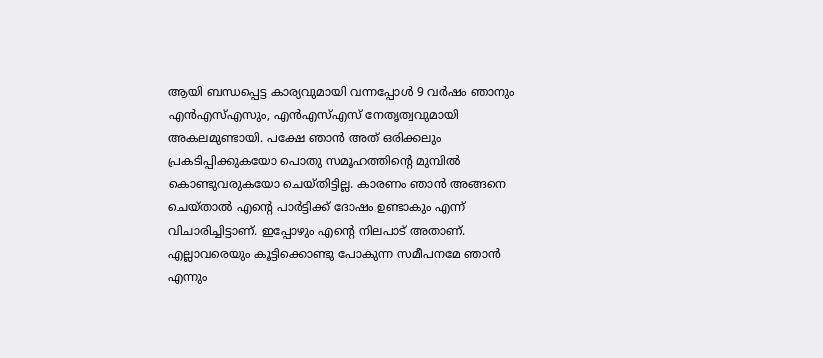ആയി ബന്ധപ്പെട്ട കാര്യവുമായി വന്നപ്പോൾ 9 വർഷം ഞാനും എൻഎസ്എസും, എൻഎസ്എസ് നേതൃത്വവുമായി അകലമുണ്ടായി. പക്ഷേ ഞാൻ അത് ഒരിക്കലും പ്രകടിപ്പിക്കുകയോ പൊതു സമൂഹത്തിന്റെ മുമ്പിൽ കൊണ്ടുവരുകയോ ചെയ്തിട്ടില്ല. കാരണം ഞാൻ അങ്ങനെ ചെയ്താൽ എന്റെ പാർട്ടിക്ക് ദോഷം ഉണ്ടാകും എന്ന് വിചാരിച്ചിട്ടാണ്. ഇപ്പോഴും എന്റെ നിലപാട് അതാണ്. എല്ലാവരെയും കൂട്ടിക്കൊണ്ടു പോകുന്ന സമീപനമേ ഞാൻ എന്നും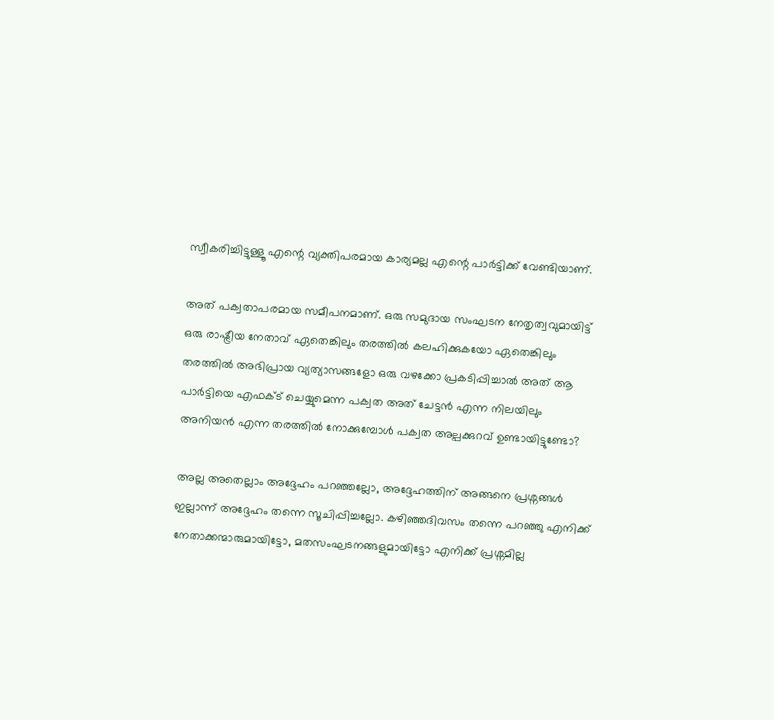സ്വീകരിച്ചിട്ടുള്ളൂ എന്റെ വ്യക്തിപരമായ കാര്യമല്ല എന്റെ പാർട്ടിക്ക് വേണ്ടിയാണ്.

അത് പക്വതാപരമായ സമീപനമാണ്. ഒരു സമുദായ സംഘടന നേതൃത്വവുമായിട്ട് ഒരു രാഷ്ട്രീയ നേതാവ് ഏതെങ്കിലും തരത്തിൽ കലഹിക്കുകയോ ഏതെങ്കിലും തരത്തിൽ അഭിപ്രായ വ്യത്യാസങ്ങളോ ഒരു വഴക്കോ പ്രകടിപ്പിച്ചാൽ അത് ആ പാർട്ടിയെ എഫക്ട് ചെയ്യുമെന്ന പക്വത അത് ചേട്ടൻ എന്ന നിലയിലും അനിയൻ എന്ന തരത്തിൽ നോക്കുമ്പോൾ പക്വത അല്പക്കുറവ് ഉണ്ടായിട്ടുണ്ടോ?

അല്ല അതെല്ലാം അദ്ദേഹം പറഞ്ഞല്ലോ, അദ്ദേഹത്തിന് അങ്ങനെ പ്രശ്നങ്ങൾ ഇല്ലാന്ന് അദ്ദേഹം തന്നെ സൂചിപ്പിച്ചല്ലോ. കഴിഞ്ഞദിവസം തന്നെ പറഞ്ഞു എനിക്ക് നേതാക്കന്മാരുമായിട്ടോ, മതസംഘടനങ്ങളുമായിട്ടോ എനിക്ക് പ്രശ്നമില്ല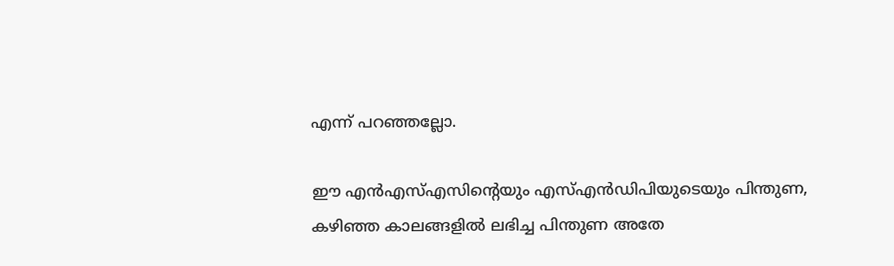എന്ന് പറഞ്ഞല്ലോ.

ഈ എൻഎസ്എസിന്റെയും എസ്എൻഡിപിയുടെയും പിന്തുണ, കഴിഞ്ഞ കാലങ്ങളിൽ ലഭിച്ച പിന്തുണ അതേ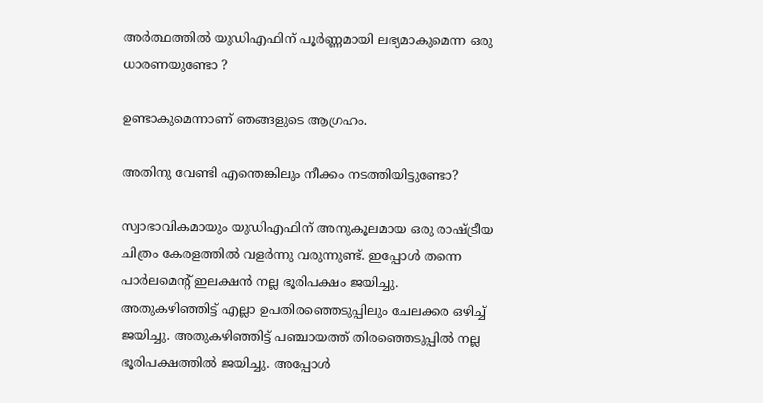അർത്ഥത്തിൽ യുഡിഎഫിന് പൂർണ്ണമായി ലഭ്യമാകുമെന്ന ഒരു ധാരണയുണ്ടോ ?

ഉണ്ടാകുമെന്നാണ് ഞങ്ങളുടെ ആഗ്രഹം.

അതിനു വേണ്ടി എന്തെങ്കിലും നീക്കം നടത്തിയിട്ടുണ്ടോ?

സ്വാഭാവികമായും യുഡിഎഫിന് അനുകൂലമായ ഒരു രാഷ്ട്രീയ ചിത്രം കേരളത്തിൽ വളർന്നു വരുന്നുണ്ട്. ഇപ്പോൾ തന്നെ പാർലമെന്റ് ഇലക്ഷൻ നല്ല ഭൂരിപക്ഷം ജയിച്ചു. അതുകഴിഞ്ഞിട്ട് എല്ലാ ഉപതിരഞ്ഞെടുപ്പിലും ചേലക്കര ഒഴിച്ച് ജയിച്ചു. അതുകഴിഞ്ഞിട്ട് പഞ്ചായത്ത് തിരഞ്ഞെടുപ്പിൽ നല്ല ഭൂരിപക്ഷത്തിൽ ജയിച്ചു. അപ്പോൾ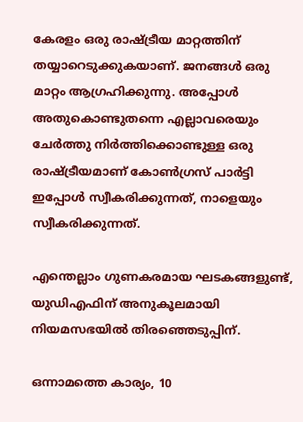കേരളം ഒരു രാഷ്ട്രീയ മാറ്റത്തിന് തയ്യാറെടുക്കുകയാണ്. ജനങ്ങൾ ഒരു മാറ്റം ആഗ്രഹിക്കുന്നു. അപ്പോൾ അതുകൊണ്ടുതന്നെ എല്ലാവരെയും ചേർത്തു നിർത്തിക്കൊണ്ടുള്ള ഒരു രാഷ്ട്രീയമാണ് കോൺഗ്രസ് പാർട്ടി ഇപ്പോൾ സ്വീകരിക്കുന്നത്, നാളെയും സ്വീകരിക്കുന്നത്.

എന്തെല്ലാം ഗുണകരമായ ഘടകങ്ങളുണ്ട്, യുഡിഎഫിന് അനുകൂലമായി നിയമസഭയിൽ തിരഞ്ഞെടുപ്പിന്.

ഒന്നാമത്തെ കാര്യം, 10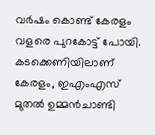വർഷം കൊണ്ട് കേരളം വളരെ പുറകോട്ട് പോയി. കടക്കെണിയിലാണ് കേരളം, ഇഎംഎസ് മുതൽ ഉമ്മൻചാണ്ടി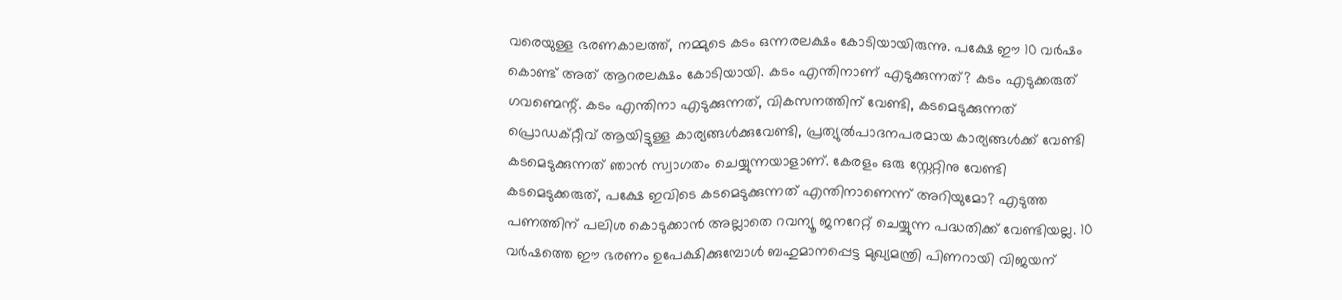വരെയുള്ള ഭരണകാലത്ത്, നമ്മുടെ കടം ഒന്നരലക്ഷം കോടിയായിരുന്നു. പക്ഷേ ഈ 10 വർഷം കൊണ്ട് അത് ആറരലക്ഷം കോടിയായി. കടം എന്തിനാണ് എടുക്കുന്നത്? കടം എടുക്കരുത് ഗവണ്മെന്റ്. കടം എന്തിനാ എടുക്കുന്നത്, വികസനത്തിന് വേണ്ടി, കടമെടുക്കുന്നത് പ്രൊഡക്റ്റീവ് ആയിട്ടുള്ള കാര്യങ്ങൾക്കുവേണ്ടി, പ്രത്യുൽപാദനപരമായ കാര്യങ്ങൾക്ക് വേണ്ടി കടമെടുക്കുന്നത് ഞാൻ സ്വാഗതം ചെയ്യുന്നയാളാണ്. കേരളം ഒരു സ്റ്റേറ്റിനു വേണ്ടി കടമെടുക്കരുത്, പക്ഷേ ഇവിടെ കടമെടുക്കുന്നത് എന്തിനാണെന്ന് അറിയുമോ? എടുത്ത പണത്തിന് പലിശ കൊടുക്കാൻ അല്ലാതെ റവന്യൂ ജനറേറ്റ് ചെയ്യുന്ന പദ്ധതിക്ക് വേണ്ടിയല്ല. 10 വർഷത്തെ ഈ ഭരണം ഉപേക്ഷിക്കുമ്പോൾ ബഹുമാനപ്പെട്ട മുഖ്യമന്ത്രി പിണറായി വിജയന്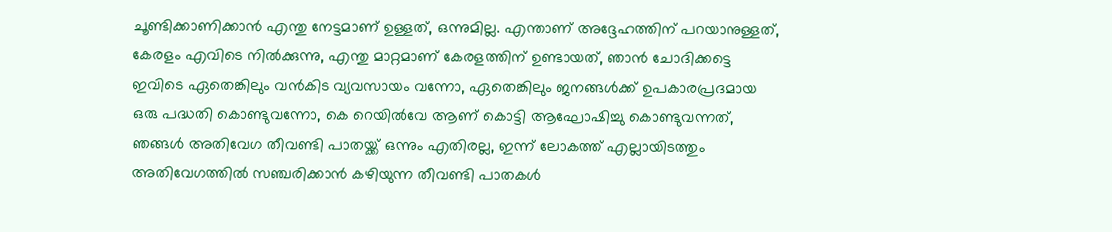ചൂണ്ടിക്കാണിക്കാൻ എന്തു നേട്ടമാണ് ഉള്ളത്, ഒന്നുമില്ല. എന്താണ് അദ്ദേഹത്തിന് പറയാനുള്ളത്, കേരളം എവിടെ നിൽക്കുന്നു, എന്തു മാറ്റമാണ് കേരളത്തിന് ഉണ്ടായത്, ഞാൻ ചോദിക്കട്ടെ ഇവിടെ ഏതെങ്കിലും വൻകിട വ്യവസായം വന്നോ, ഏതെങ്കിലും ജനങ്ങൾക്ക് ഉപകാരപ്രദമായ ഒരു പദ്ധതി കൊണ്ടുവന്നോ, കെ റെയിൽവേ ആണ് കൊട്ടി ആഘോഷിച്ചു കൊണ്ടുവന്നത്, ഞങ്ങൾ അതിവേഗ തീവണ്ടി പാതയ്ക്ക് ഒന്നും എതിരല്ല, ഇന്ന് ലോകത്ത് എല്ലായിടത്തും അതിവേഗത്തിൽ സഞ്ചരിക്കാൻ കഴിയുന്ന തീവണ്ടി പാതകൾ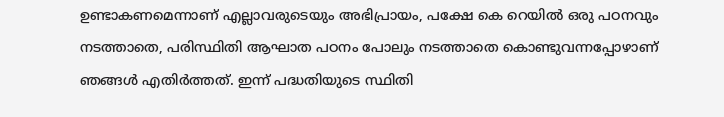ഉണ്ടാകണമെന്നാണ് എല്ലാവരുടെയും അഭിപ്രായം, പക്ഷേ കെ റെയിൽ ഒരു പഠനവും നടത്താതെ, പരിസ്ഥിതി ആഘാത പഠനം പോലും നടത്താതെ കൊണ്ടുവന്നപ്പോഴാണ് ഞങ്ങൾ എതിർത്തത്. ഇന്ന് പദ്ധതിയുടെ സ്ഥിതി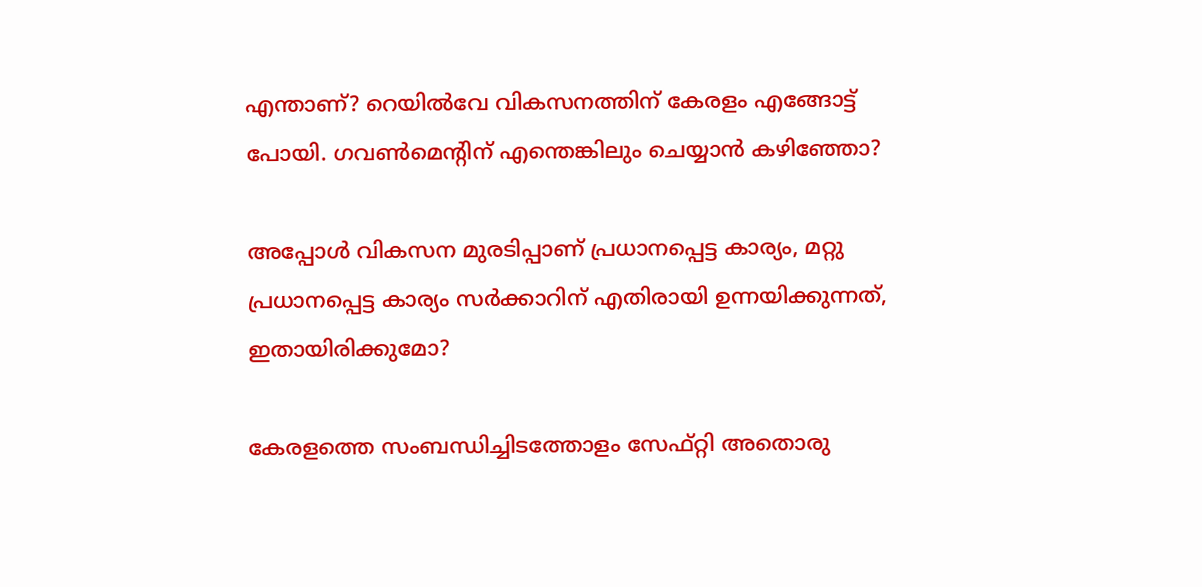എന്താണ്? റെയിൽവേ വികസനത്തിന് കേരളം എങ്ങോട്ട് പോയി. ഗവൺമെന്റിന് എന്തെങ്കിലും ചെയ്യാൻ കഴിഞ്ഞോ?

അപ്പോൾ വികസന മുരടിപ്പാണ് പ്രധാനപ്പെട്ട കാര്യം, മറ്റു പ്രധാനപ്പെട്ട കാര്യം സർക്കാറിന് എതിരായി ഉന്നയിക്കുന്നത്, ഇതായിരിക്കുമോ?

കേരളത്തെ സംബന്ധിച്ചിടത്തോളം സേഫ്റ്റി അതൊരു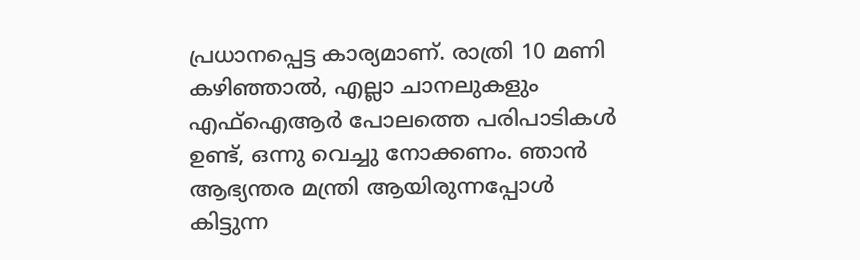പ്രധാനപ്പെട്ട കാര്യമാണ്. രാത്രി 10 മണി കഴിഞ്ഞാൽ, എല്ലാ ചാനലുകളും എഫ്ഐആർ പോലത്തെ പരിപാടികൾ ഉണ്ട്, ഒന്നു വെച്ചു നോക്കണം. ഞാൻ ആഭ്യന്തര മന്ത്രി ആയിരുന്നപ്പോൾ കിട്ടുന്ന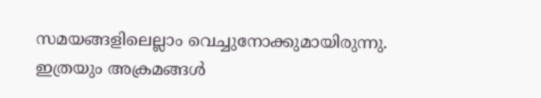സമയങ്ങളിലെല്ലാം വെച്ചുനോക്കുമായിരുന്നു. ഇത്രയും അക്രമങ്ങൾ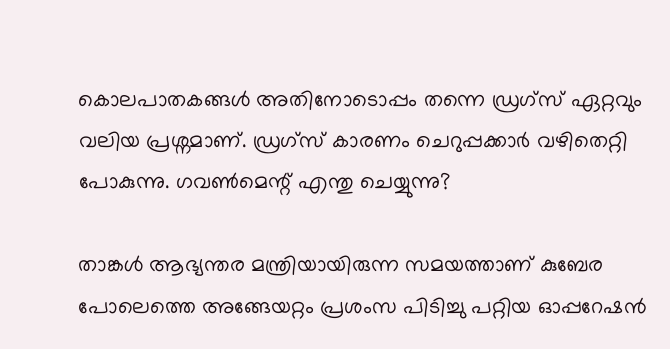കൊലപാതകങ്ങൾ അതിനോടൊപ്പം തന്നെ ഡ്രഗ്സ് ഏറ്റവും വലിയ പ്രശ്നമാണ്. ഡ്രഗ്സ് കാരണം ചെറുപ്പക്കാർ വഴിതെറ്റി പോകുന്നു. ഗവൺമെന്റ് എന്തു ചെയ്യുന്നു?

താങ്കൾ ആഭ്യന്തര മന്ത്രിയായിരുന്ന സമയത്താണ് കുബേര പോലെത്തെ അങ്ങേയറ്റം പ്രശംസ പിടിച്ചു പറ്റിയ ഓപ്പറേഷൻ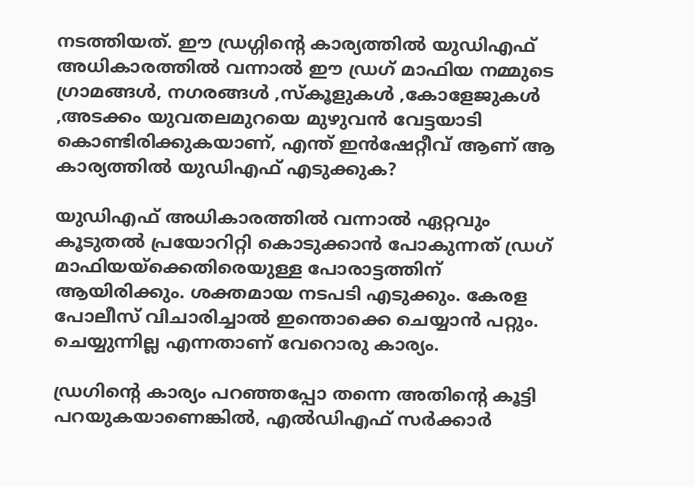നടത്തിയത്. ഈ ഡ്രഗ്ഗിന്റെ കാര്യത്തിൽ യുഡിഎഫ് അധികാരത്തിൽ വന്നാൽ ഈ ഡ്രഗ് മാഫിയ നമ്മുടെ ഗ്രാമങ്ങൾ, നഗരങ്ങൾ ,സ്കൂളുകൾ ,കോളേജുകൾ ,അടക്കം യുവതലമുറയെ മുഴുവൻ വേട്ടയാടി കൊണ്ടിരിക്കുകയാണ്, എന്ത് ഇൻഷേറ്റീവ് ആണ് ആ കാര്യത്തിൽ യുഡിഎഫ് എടുക്കുക?

യുഡിഎഫ് അധികാരത്തിൽ വന്നാൽ ഏറ്റവും കൂടുതൽ പ്രയോറിറ്റി കൊടുക്കാൻ പോകുന്നത് ഡ്രഗ് മാഫിയയ്ക്കെതിരെയുള്ള പോരാട്ടത്തിന് ആയിരിക്കും. ശക്തമായ നടപടി എടുക്കും. കേരള പോലീസ് വിചാരിച്ചാൽ ഇന്തൊക്കെ ചെയ്യാൻ പറ്റും. ചെയ്യുന്നില്ല എന്നതാണ് വേറൊരു കാര്യം.

ഡ്രഗിൻ്റെ കാര്യം പറഞ്ഞപ്പോ തന്നെ അതിന്റെ കൂട്ടി പറയുകയാണെങ്കിൽ, എൽഡിഎഫ് സർക്കാർ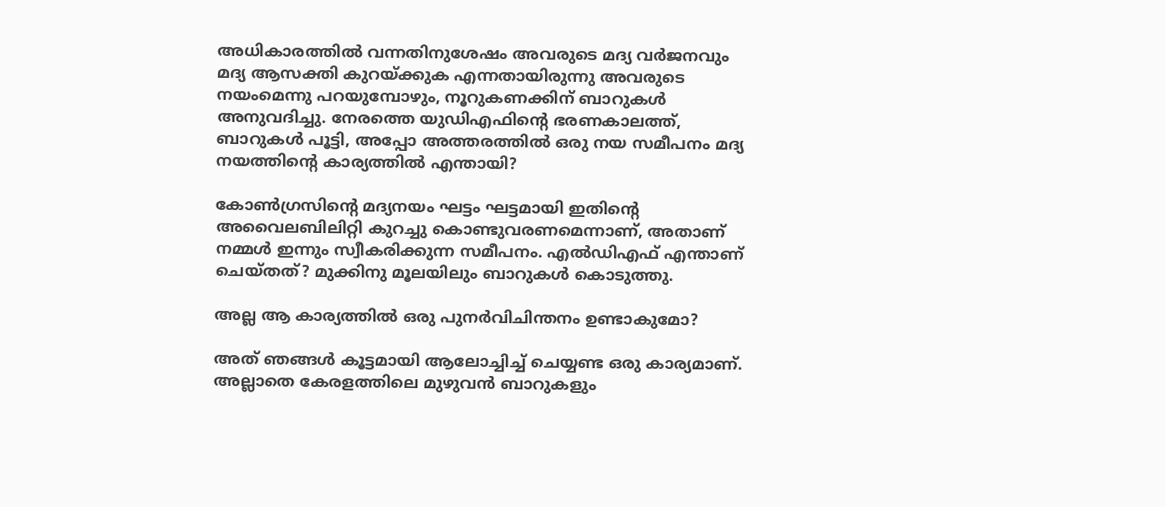അധികാരത്തിൽ വന്നതിനുശേഷം അവരുടെ മദ്യ വർജനവും മദ്യ ആസക്തി കുറയ്ക്കുക എന്നതായിരുന്നു അവരുടെ നയംമെന്നു പറയുമ്പോഴും, നൂറുകണക്കിന് ബാറുകൾ അനുവദിച്ചു. നേരത്തെ യുഡിഎഫിന്റെ ഭരണകാലത്ത്, ബാറുകൾ പൂട്ടി, അപ്പോ അത്തരത്തിൽ ഒരു നയ സമീപനം മദ്യ നയത്തിന്റെ കാര്യത്തിൽ എന്തായി?

കോൺഗ്രസിന്റെ മദ്യനയം ഘട്ടം ഘട്ടമായി ഇതിന്റെ അവൈലബിലിറ്റി കുറച്ചു കൊണ്ടുവരണമെന്നാണ്, അതാണ് നമ്മൾ ഇന്നും സ്വീകരിക്കുന്ന സമീപനം. എൽഡിഎഫ് എന്താണ് ചെയ്തത്? മുക്കിനു മൂലയിലും ബാറുകൾ കൊടുത്തു.

അല്ല ആ കാര്യത്തിൽ ഒരു പുനർവിചിന്തനം ഉണ്ടാകുമോ?

അത് ഞങ്ങൾ കൂട്ടമായി ആലോച്ചിച്ച് ചെയ്യണ്ട ഒരു കാര്യമാണ്. അല്ലാതെ കേരളത്തിലെ മുഴുവൻ ബാറുകളും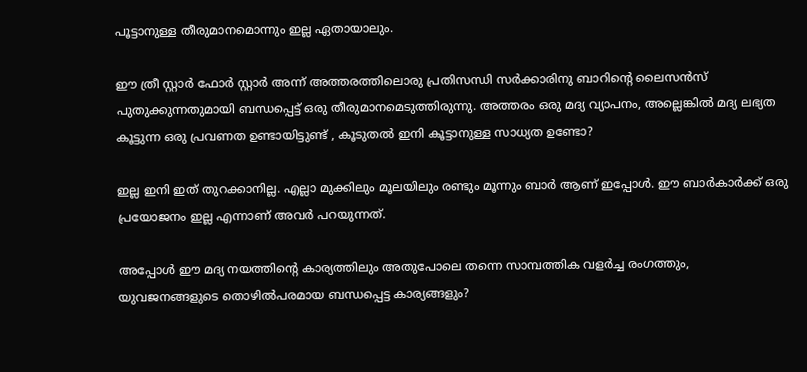പൂട്ടാനുള്ള തീരുമാനമൊന്നും ഇല്ല ഏതായാലും.

ഈ ത്രീ സ്റ്റാർ ഫോർ സ്റ്റാർ അന്ന് അത്തരത്തിലൊരു പ്രതിസന്ധി സർക്കാരിനു ബാറിന്റെ ലൈസൻസ് പുതുക്കുന്നതുമായി ബന്ധപ്പെട്ട് ഒരു തീരുമാനമെടുത്തിരുന്നു. അത്തരം ഒരു മദ്യ വ്യാപനം, അല്ലെങ്കിൽ മദ്യ ലഭ്യത കൂട്ടുന്ന ഒരു പ്രവണത ഉണ്ടായിട്ടുണ്ട് , കൂടുതൽ ഇനി കൂട്ടാനുള്ള സാധ്യത ഉണ്ടോ?

ഇല്ല ഇനി ഇത് തുറക്കാനില്ല. എല്ലാ മുക്കിലും മൂലയിലും രണ്ടും മൂന്നും ബാർ ആണ് ഇപ്പോൾ. ഈ ബാർകാർക്ക് ഒരു പ്രയോജനം ഇല്ല എന്നാണ് അവർ പറയുന്നത്.

അപ്പോൾ ഈ മദ്യ നയത്തിന്റെ കാര്യത്തിലും അതുപോലെ തന്നെ സാമ്പത്തിക വളർച്ച രംഗത്തും, യുവജനങ്ങളുടെ തൊഴിൽപരമായ ബന്ധപ്പെട്ട കാര്യങ്ങളും?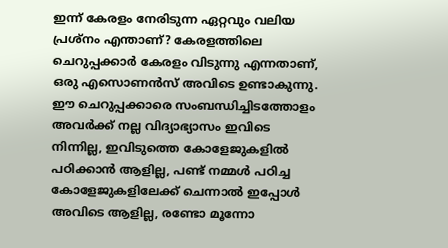ഇന്ന് കേരളം നേരിടുന്ന ഏറ്റവും വലിയ പ്രശ്നം എന്താണ്? കേരളത്തിലെ ചെറുപ്പക്കാർ കേരളം വിടുന്നു എന്നതാണ്, ഒരു എസൊണൻസ് അവിടെ ഉണ്ടാകുന്നു. ഈ ചെറുപ്പക്കാരെ സംബന്ധിച്ചിടത്തോളം അവർക്ക് നല്ല വിദ്യാഭ്യാസം ഇവിടെ നിന്നില്ല, ഇവിടുത്തെ കോളേജുകളിൽ പഠിക്കാൻ ആളില്ല, പണ്ട് നമ്മൾ പഠിച്ച കോളേജുകളിലേക്ക് ചെന്നാൽ ഇപ്പോൾ അവിടെ ആളില്ല, രണ്ടോ മൂന്നോ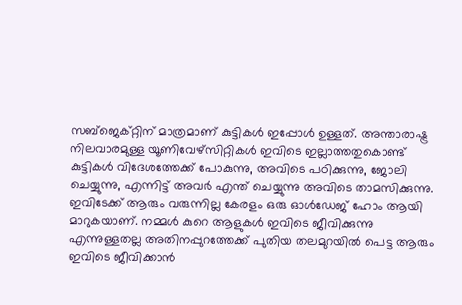സബ്ജെക്റ്റിന് മാത്രമാണ് കുട്ടികൾ ഇപ്പോൾ ഉള്ളത്. അന്താരാഷ്ട്ര നിലവാരമുള്ള യൂണിവേഴ്സിറ്റികൾ ഇവിടെ ഇല്ലാത്തതുകൊണ്ട് കുട്ടികൾ വിദേശത്തേക്ക് പോകുന്നു, അവിടെ പഠിക്കുന്നു, ജോലി ചെയ്യുന്നു, എന്നിട്ട് അവർ എന്ത് ചെയ്യുന്നു അവിടെ താമസിക്കുന്നു. ഇവിടേക്ക് ആരും വരുന്നില്ല കേരളം ഒരു ഓൾഡേജ് ഹോം ആയി മാറുകയാണ്. നമ്മൾ കുറെ ആളുകൾ ഇവിടെ ജീവിക്കുന്നു എന്നുള്ളതല്ല അതിനപ്പുറത്തേക്ക് പുതിയ തലമുറയിൽ പെട്ട ആരും ഇവിടെ ജീവിക്കാൻ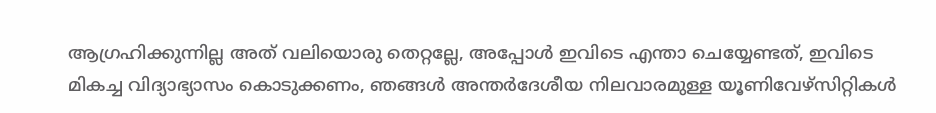ആഗ്രഹിക്കുന്നില്ല അത് വലിയൊരു തെറ്റല്ലേ, അപ്പോൾ ഇവിടെ എന്താ ചെയ്യേണ്ടത്, ഇവിടെ മികച്ച വിദ്യാഭ്യാസം കൊടുക്കണം, ഞങ്ങൾ അന്തർദേശീയ നിലവാരമുള്ള യൂണിവേഴ്സിറ്റികൾ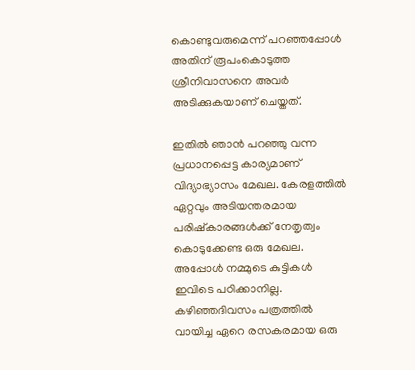കൊണ്ടുവരുമെന്ന് പറഞ്ഞപ്പോൾ അതിന് രൂപംകൊടുത്ത ശ്രീനിവാസനെ അവർ അടിക്കുകയാണ് ചെയ്തത്.

ഇതിൽ ഞാൻ പറഞ്ഞു വന്ന പ്രധാനപ്പെട്ട കാര്യമാണ് വിദ്യാഭ്യാസം മേഖല. കേരളത്തിൽ ഏറ്റവും അടിയന്തരമായ പരിഷ്കാരങ്ങൾക്ക് നേതൃത്വം കൊടുക്കേണ്ട ഒരു മേഖല. അപ്പോൾ നമ്മുടെ കുട്ടികൾ ഇവിടെ പഠിക്കാനില്ല. കഴിഞ്ഞദിവസം പത്രത്തിൽ വായിച്ച ഏറെ രസകരമായ ഒരു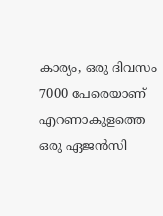കാര്യം, ഒരു ദിവസം 7000 പേരെയാണ് എറണാകുളത്തെ ഒരു ഏജൻസി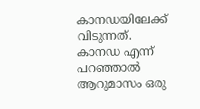കാനഡയിലേക്ക് വിടുന്നത്. കാനഡ എന്ന് പറഞ്ഞാൽ ആറുമാസം ഒരു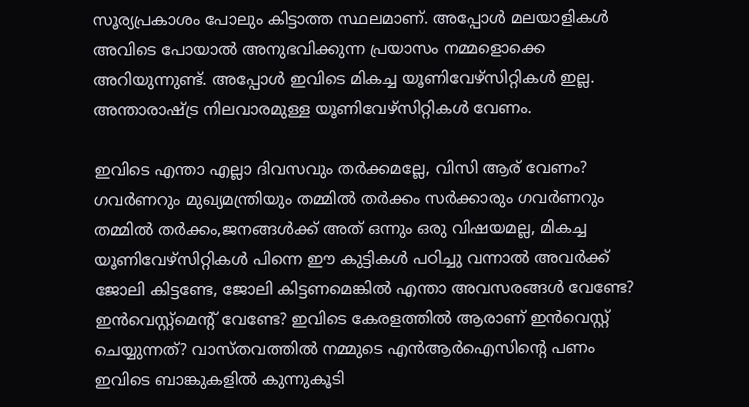സൂര്യപ്രകാശം പോലും കിട്ടാത്ത സ്ഥലമാണ്. അപ്പോൾ മലയാളികൾ അവിടെ പോയാൽ അനുഭവിക്കുന്ന പ്രയാസം നമ്മളൊക്കെ അറിയുന്നുണ്ട്. അപ്പോൾ ഇവിടെ മികച്ച യൂണിവേഴ്സിറ്റികൾ ഇല്ല. അന്താരാഷ്ട്ര നിലവാരമുള്ള യൂണിവേഴ്സിറ്റികൾ വേണം.

ഇവിടെ എന്താ എല്ലാ ദിവസവും തർക്കമല്ലേ, വിസി ആര് വേണം? ഗവർണറും മുഖ്യമന്ത്രിയും തമ്മിൽ തർക്കം സർക്കാരും ഗവർണറും തമ്മിൽ തർക്കം,ജനങ്ങൾക്ക് അത് ഒന്നും ഒരു വിഷയമല്ല, മികച്ച യൂണിവേഴ്സിറ്റികൾ പിന്നെ ഈ കുട്ടികൾ പഠിച്ചു വന്നാൽ അവർക്ക് ജോലി കിട്ടണ്ടേ, ജോലി കിട്ടണമെങ്കിൽ എന്താ അവസരങ്ങൾ വേണ്ടേ? ഇൻവെസ്റ്റ്മെന്റ് വേണ്ടേ? ഇവിടെ കേരളത്തിൽ ആരാണ് ഇൻവെസ്റ്റ് ചെയ്യുന്നത്? വാസ്തവത്തിൽ നമ്മുടെ എൻആർഐസിന്റെ പണം ഇവിടെ ബാങ്കുകളിൽ കുന്നുകൂടി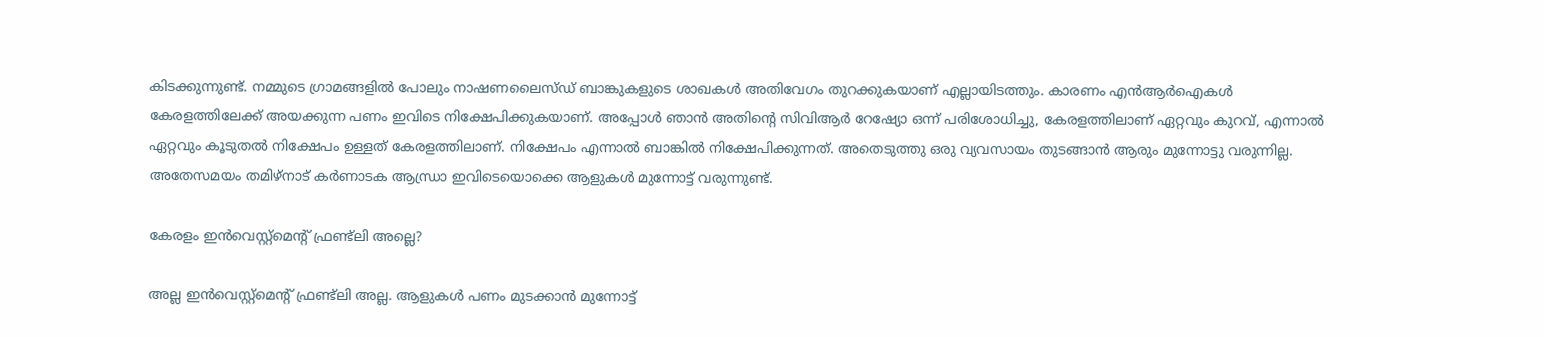കിടക്കുന്നുണ്ട്. നമ്മുടെ ഗ്രാമങ്ങളിൽ പോലും നാഷണലൈസ്ഡ് ബാങ്കുകളുടെ ശാഖകൾ അതിവേഗം തുറക്കുകയാണ് എല്ലായിടത്തും. കാരണം എൻആർഐകൾ കേരളത്തിലേക്ക് അയക്കുന്ന പണം ഇവിടെ നിക്ഷേപിക്കുകയാണ്. അപ്പോൾ ഞാൻ അതിന്റെ സിവിആർ റേഷ്യോ ഒന്ന് പരിശോധിച്ചു, കേരളത്തിലാണ് ഏറ്റവും കുറവ്, എന്നാൽ ഏറ്റവും കൂടുതൽ നിക്ഷേപം ഉള്ളത് കേരളത്തിലാണ്. നിക്ഷേപം എന്നാൽ ബാങ്കിൽ നിക്ഷേപിക്കുന്നത്. അതെടുത്തു ഒരു വ്യവസായം തുടങ്ങാൻ ആരും മുന്നോട്ടു വരുന്നില്ല. അതേസമയം തമിഴ്നാട് കർണാടക ആന്ധ്രാ ഇവിടെയൊക്കെ ആളുകൾ മുന്നോട്ട് വരുന്നുണ്ട്.

കേരളം ഇൻവെസ്റ്റ്മെന്റ് ഫ്രണ്ട്‌ലി അല്ലെ?

അല്ല ഇൻവെസ്റ്റ്മെന്റ് ഫ്രണ്ട്‌ലി അല്ല. ആളുകൾ പണം മുടക്കാൻ മുന്നോട്ട്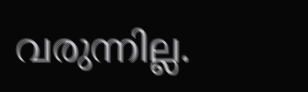വരുന്നില്ല.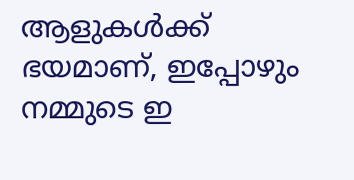ആളുകൾക്ക് ഭയമാണ്, ഇപ്പോഴും നമ്മുടെ ഇ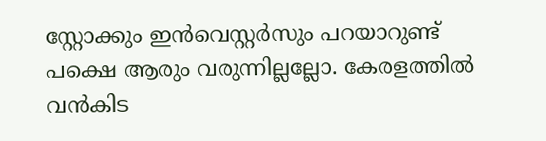സ്റ്റോക്കും ഇൻവെസ്റ്റർസും പറയാറുണ്ട് പക്ഷെ ആരും വരുന്നില്ലല്ലോ. കേരളത്തിൽ വൻകിട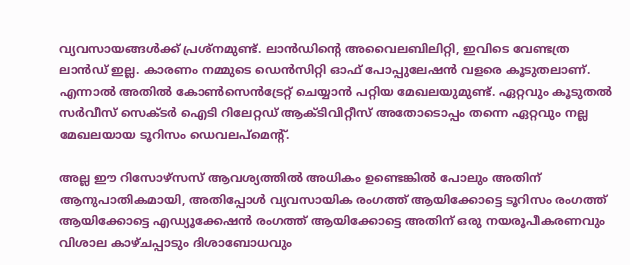വ്യവസായങ്ങൾക്ക് പ്രശ്നമുണ്ട്. ലാൻഡിന്റെ അവൈലബിലിറ്റി, ഇവിടെ വേണ്ടത്ര ലാൻഡ് ഇല്ല. കാരണം നമ്മുടെ ഡെൻസിറ്റി ഓഫ് പോപ്പുലേഷൻ വളരെ കൂടുതലാണ്. എന്നാൽ അതിൽ കോൺസെൻട്രേറ്റ് ചെയ്യാൻ പറ്റിയ മേഖലയുമുണ്ട്. ഏറ്റവും കൂടുതൽ സർവീസ് സെക്ടർ ഐടി റിലേറ്റഡ് ആക്ടിവിറ്റീസ് അതോടൊപ്പം തന്നെ ഏറ്റവും നല്ല മേഖലയായ ടൂറിസം ഡെവലപ്മെന്റ്.

അല്ല ഈ റിസോഴ്സസ് ആവശ്യത്തിൽ അധികം ഉണ്ടെങ്കിൽ പോലും അതിന് ആനുപാതികമായി, അതിപ്പോൾ വ്യവസായിക രംഗത്ത് ആയിക്കോട്ടെ ടൂറിസം രംഗത്ത് ആയിക്കോട്ടെ എഡ്യൂക്കേഷൻ രംഗത്ത് ആയിക്കോട്ടെ അതിന് ഒരു നയരൂപീകരണവും വിശാല കാഴ്ചപ്പാടും ദിശാബോധവും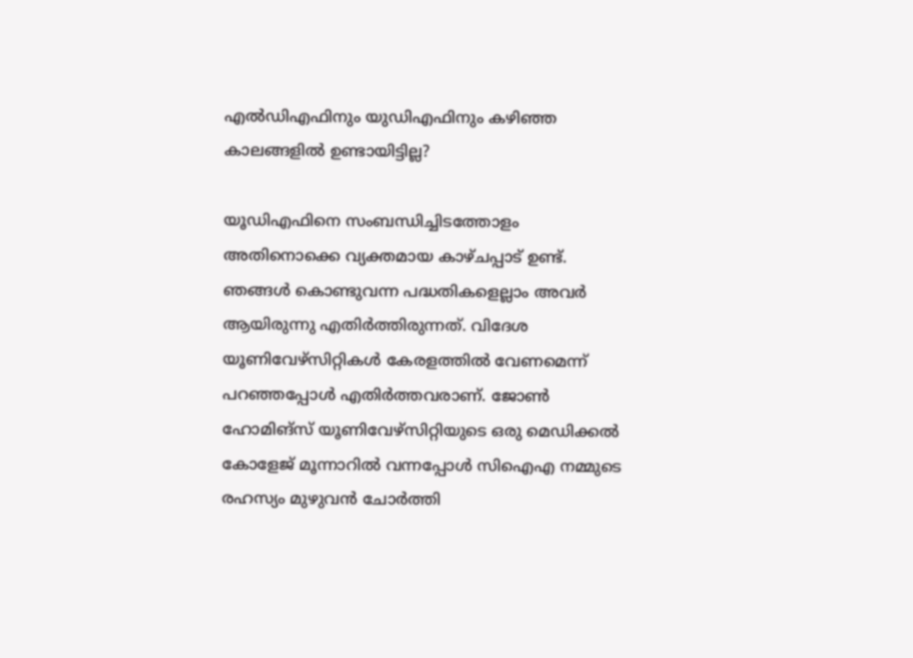എൽഡിഎഫിനും യുഡിഎഫിനും കഴിഞ്ഞ കാലങ്ങളിൽ ഉണ്ടായിട്ടില്ല?

യൂഡിഎഫിനെ സംബന്ധിച്ചിടത്തോളം അതിനൊക്കെ വ്യക്തമായ കാഴ്ചപ്പാട് ഉണ്ട്. ഞങ്ങൾ കൊണ്ടുവന്ന പദ്ധതികളെല്ലാം അവർ ആയിരുന്നു എതിർത്തിരുന്നത്. വിദേശ യൂണിവേഴ്സിറ്റികൾ കേരളത്തിൽ വേണമെന്ന് പറഞ്ഞപ്പോൾ എതിർത്തവരാണ്. ജോൺ ഹോമിങ്സ് യൂണിവേഴ്സിറ്റിയുടെ ഒരു മെഡിക്കൽ കോളേജ് മൂന്നാറിൽ വന്നപ്പോൾ സിഐഎ നമ്മുടെ രഹസ്യം മുഴുവൻ ചോർത്തി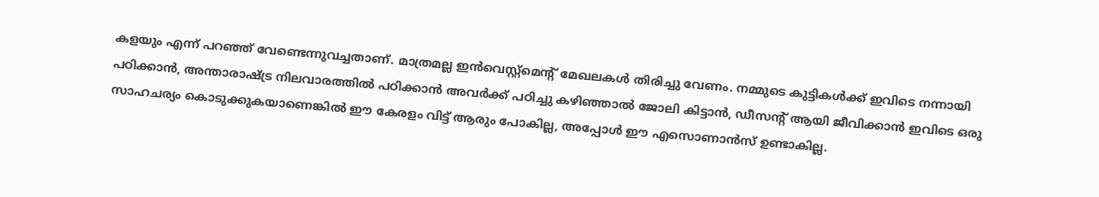കളയും എന്ന് പറഞ്ഞ് വേണ്ടെന്നുവച്ചതാണ്. മാത്രമല്ല ഇൻവെസ്റ്റ്മെന്റ് മേഖലകൾ തിരിച്ചു വേണം. നമ്മുടെ കുട്ടികൾക്ക് ഇവിടെ നന്നായി പഠിക്കാൻ, അന്താരാഷ്ട്ര നിലവാരത്തിൽ പഠിക്കാൻ അവർക്ക് പഠിച്ചു കഴിഞ്ഞാൽ ജോലി കിട്ടാൻ, ഡീസന്റ് ആയി ജീവിക്കാൻ ഇവിടെ ഒരു സാഹചര്യം കൊടുക്കുകയാണെങ്കിൽ ഈ കേരളം വിട്ട് ആരും പോകില്ല, അപ്പോൾ ഈ എസൊണാൻസ് ഉണ്ടാകില്ല.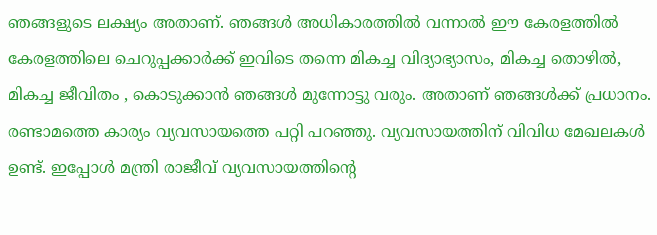ഞങ്ങളുടെ ലക്ഷ്യം അതാണ്. ഞങ്ങൾ അധികാരത്തിൽ വന്നാൽ ഈ കേരളത്തിൽ കേരളത്തിലെ ചെറുപ്പക്കാർക്ക് ഇവിടെ തന്നെ മികച്ച വിദ്യാഭ്യാസം, മികച്ച തൊഴിൽ, മികച്ച ജീവിതം , കൊടുക്കാൻ ഞങ്ങൾ മുന്നോട്ടു വരും. അതാണ് ഞങ്ങൾക്ക് പ്രധാനം. രണ്ടാമത്തെ കാര്യം വ്യവസായത്തെ പറ്റി പറഞ്ഞു. വ്യവസായത്തിന് വിവിധ മേഖലകൾ ഉണ്ട്. ഇപ്പോൾ മന്ത്രി രാജീവ് വ്യവസായത്തിന്റെ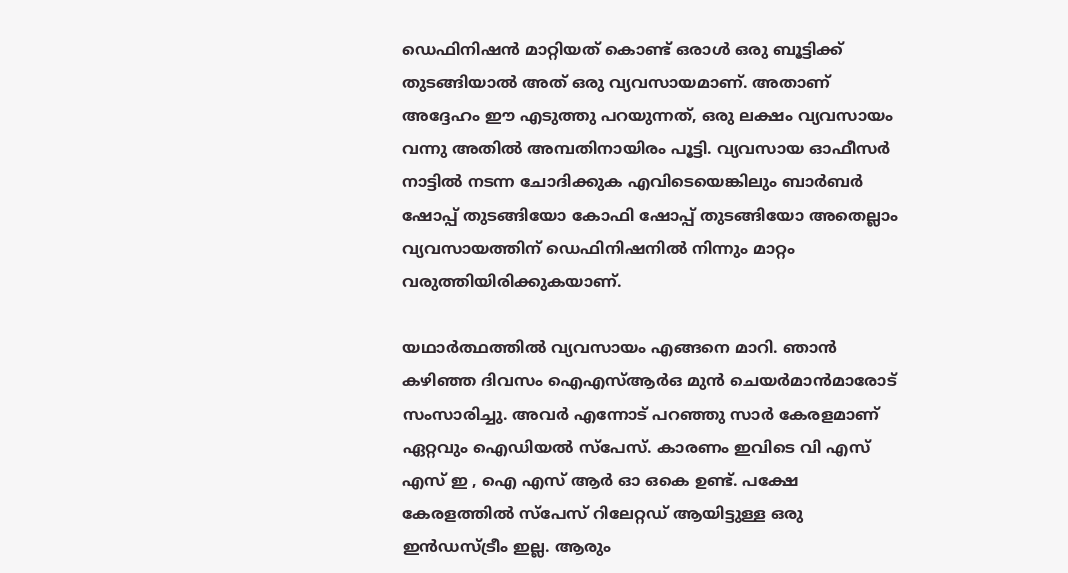ഡെഫിനിഷൻ മാറ്റിയത് കൊണ്ട് ഒരാൾ ഒരു ബൂട്ടിക്ക് തുടങ്ങിയാൽ അത് ഒരു വ്യവസായമാണ്. അതാണ് അദ്ദേഹം ഈ എടുത്തു പറയുന്നത്, ഒരു ലക്ഷം വ്യവസായം വന്നു അതിൽ അമ്പതിനായിരം പൂട്ടി. വ്യവസായ ഓഫീസർ നാട്ടിൽ നടന്ന ചോദിക്കുക എവിടെയെങ്കിലും ബാർബർ ഷോപ്പ് തുടങ്ങിയോ കോഫി ഷോപ്പ് തുടങ്ങിയോ അതെല്ലാം വ്യവസായത്തിന് ഡെഫിനിഷനിൽ നിന്നും മാറ്റം വരുത്തിയിരിക്കുകയാണ്.

യഥാർത്ഥത്തിൽ വ്യവസായം എങ്ങനെ മാറി. ഞാൻ കഴിഞ്ഞ ദിവസം ഐഎസ്ആർഒ മുൻ ചെയർമാൻമാരോട് സംസാരിച്ചു. അവർ എന്നോട് പറഞ്ഞു സാർ കേരളമാണ് ഏറ്റവും ഐഡിയൽ സ്പേസ്. കാരണം ഇവിടെ വി എസ് എസ് ഇ , ഐ എസ് ആർ ഓ ഒകെ ഉണ്ട്. പക്ഷേ കേരളത്തിൽ സ്പേസ് റിലേറ്റഡ് ആയിട്ടുള്ള ഒരു ഇൻഡസ്ട്രീം ഇല്ല. ആരും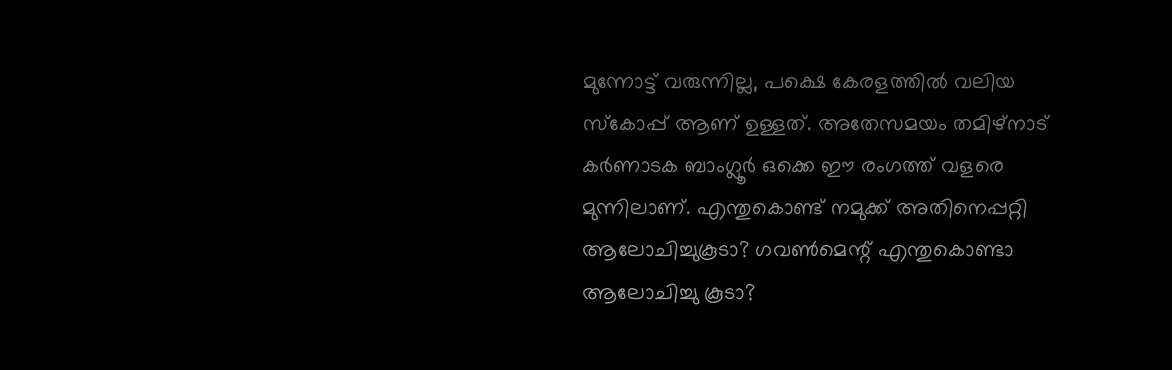മുന്നോട്ട് വരുന്നില്ല, പക്ഷെ കേരളത്തിൽ വലിയ സ്കോപ്പ് ആണ് ഉള്ളത്. അതേസമയം തമിഴ്നാട് കർണാടക ബാംഗ്ലൂർ ഒക്കെ ഈ രംഗത്ത് വളരെ മുന്നിലാണ്. എന്തുകൊണ്ട് നമുക്ക് അതിനെപ്പറ്റി ആലോചിച്ചുകൂടാ? ഗവൺമെന്റ് എന്തുകൊണ്ടാ ആലോചിച്ചു കൂടാ?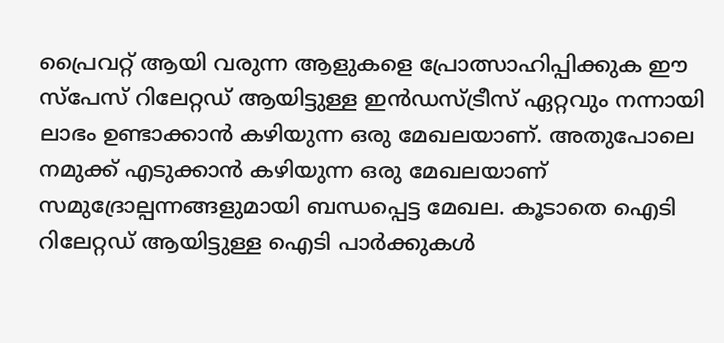പ്രൈവറ്റ് ആയി വരുന്ന ആളുകളെ പ്രോത്സാഹിപ്പിക്കുക ഈ സ്പേസ് റിലേറ്റഡ് ആയിട്ടുള്ള ഇൻഡസ്ട്രീസ് ഏറ്റവും നന്നായി ലാഭം ഉണ്ടാക്കാൻ കഴിയുന്ന ഒരു മേഖലയാണ്. അതുപോലെ നമുക്ക് എടുക്കാൻ കഴിയുന്ന ഒരു മേഖലയാണ് സമുദ്രോല്പന്നങ്ങളുമായി ബന്ധപ്പെട്ട മേഖല. കൂടാതെ ഐടി റിലേറ്റഡ് ആയിട്ടുള്ള ഐടി പാർക്കുകൾ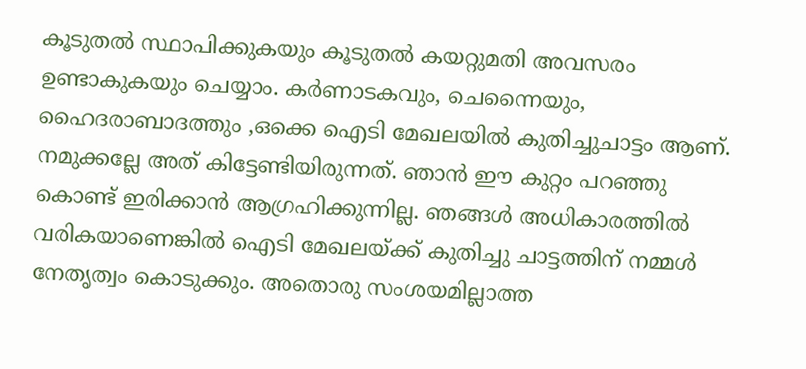കൂടുതൽ സ്ഥാപിക്കുകയും കൂടുതൽ കയറ്റുമതി അവസരം ഉണ്ടാകുകയും ചെയ്യാം. കർണാടകവും, ചെന്നൈയും, ഹൈദരാബാദത്തും ,ഒക്കെ ഐടി മേഖലയിൽ കുതിച്ചുചാട്ടം ആണ്. നമുക്കല്ലേ അത് കിട്ടേണ്ടിയിരുന്നത്. ഞാൻ ഈ കുറ്റം പറഞ്ഞു കൊണ്ട് ഇരിക്കാൻ ആഗ്രഹിക്കുന്നില്ല. ഞങ്ങൾ അധികാരത്തിൽ വരികയാണെങ്കിൽ ഐടി മേഖലയ്ക്ക് കുതിച്ചു ചാട്ടത്തിന് നമ്മൾ നേതൃത്വം കൊടുക്കും. അതൊരു സംശയമില്ലാത്ത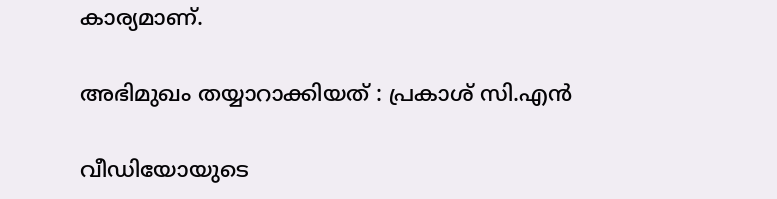കാര്യമാണ്.

അഭിമുഖം തയ്യാറാക്കിയത് : പ്രകാശ് സി.എൻ

വീഡിയോയുടെ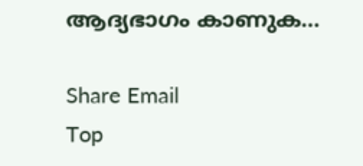ആദ്യഭാഗം കാണുക…

Share Email
Top